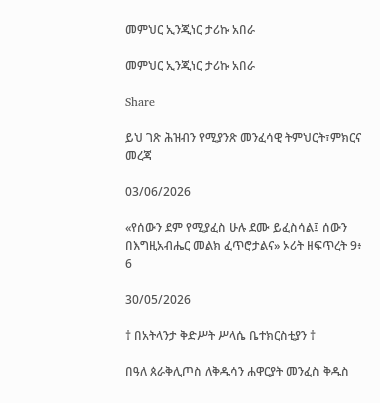መምህር ኢንጂነር ታሪኩ አበራ

መምህር ኢንጂነር ታሪኩ አበራ

Share

ይህ ገጽ ሕዝብን የሚያንጽ መንፈሳዊ ትምህርት፣ምክርና መረጃ

03/06/2026

«የሰውን ደም የሚያፈስ ሁሉ ደሙ ይፈስሳል፤ ሰውን በእግዚአብሔር መልክ ፈጥሮታልና» ኦሪት ዘፍጥረት 9፥ 6

30/05/2026

† በአትላንታ ቅድሥት ሥላሴ ቤተክርስቲያን †

በዓለ ጰራቅሊጦስ ለቅዱሳን ሐዋርያት መንፈስ ቅዱስ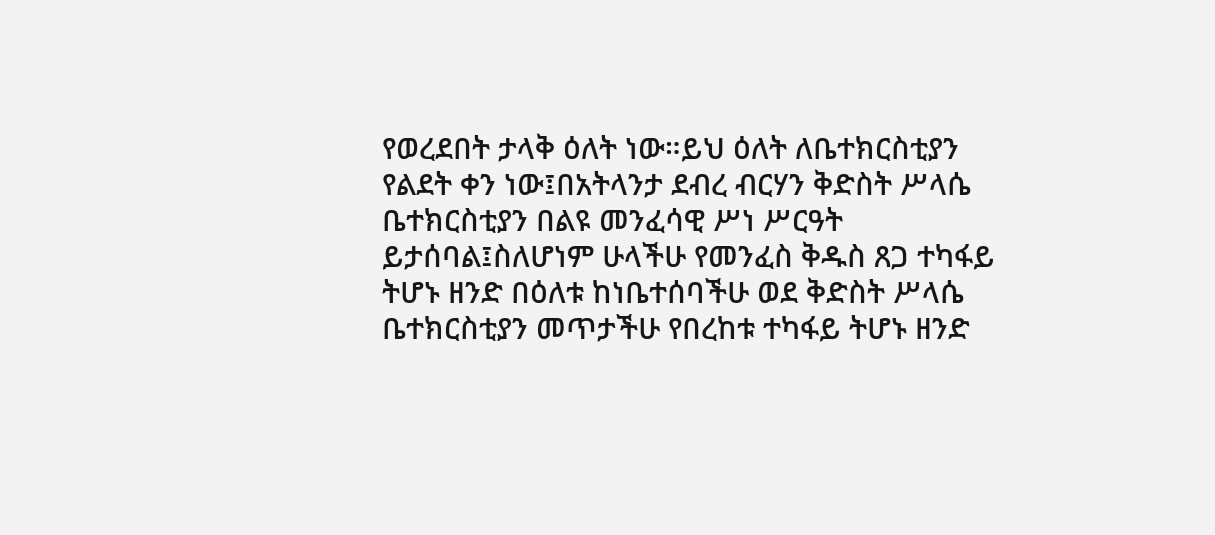የወረደበት ታላቅ ዕለት ነው።ይህ ዕለት ለቤተክርስቲያን የልደት ቀን ነው፤በአትላንታ ደብረ ብርሃን ቅድስት ሥላሴ ቤተክርስቲያን በልዩ መንፈሳዊ ሥነ ሥርዓት ይታሰባል፤ስለሆነም ሁላችሁ የመንፈስ ቅዱስ ጸጋ ተካፋይ ትሆኑ ዘንድ በዕለቱ ከነቤተሰባችሁ ወደ ቅድስት ሥላሴ ቤተክርስቲያን መጥታችሁ የበረከቱ ተካፋይ ትሆኑ ዘንድ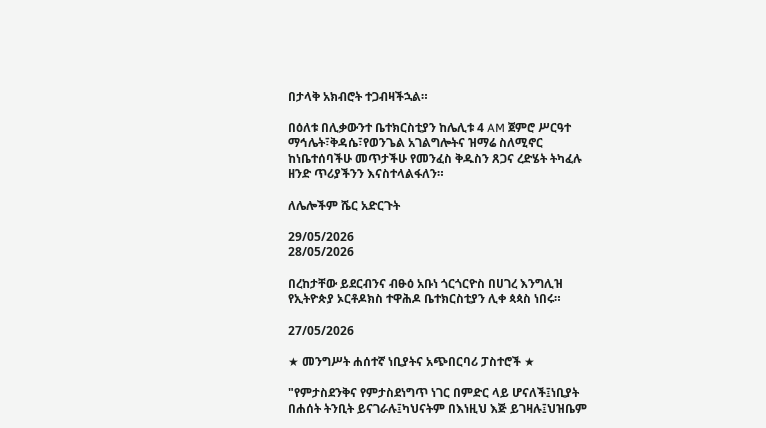በታላቅ አክብሮት ተጋብዛችኋል።

በዕለቱ በሊቃውንተ ቤተክርስቲያን ከሌሊቱ 4 AM ጀምሮ ሥርዓተ ማኅሌት፣ቅዳሴ፣የወንጌል አገልግሎትና ዝማሬ ስለሚኖር ከነቤተሰባችሁ መጥታችሁ የመንፈስ ቅዱስን ጸጋና ረድሄት ትካፈሉ ዘንድ ጥሪያችንን እናስተላልፋለን።

ለሌሎችም ሼር አድርጉት

29/05/2026
28/05/2026

በረከታቸው ይደርብንና ብፁዕ አቡነ ጎርጎርዮስ በሀገረ እንግሊዝ የኢትዮጵያ ኦርቶዶክስ ተዋሕዶ ቤተክርስቲያን ሊቀ ጳጳስ ነበሩ።

27/05/2026

★ መንግሥት ሐሰተኛ ነቢያትና አጭበርባሪ ፓስተሮች ★

"የምታስደንቅና የምታስደነግጥ ነገር በምድር ላይ ሆናለች፤ነቢያት በሐሰት ትንቢት ይናገራሉ፤ካህናትም በእነዚህ እጅ ይገዛሉ፤ህዝቤም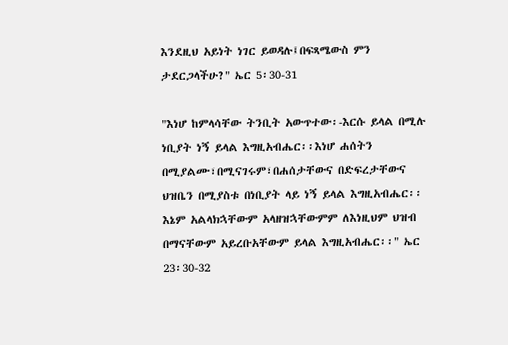እንደዚህ አይነት ነገር ይወዳሉ፤በፍጻሜውስ ምን ታደርጋላችሁ?" ኤር 5፡30-31

"እነሆ ከምላሳቸው ትንቢት አውጥተው፡-እርሱ ይላል በሚሉ ነቢያት ነኝ ይላል እግዚአብሔር፡፡እነሆ ሐሰትን በሚያልሙ፣በሚናገሩም፣በሐሰታቸውና በድፍረታቸውና ህዝቤን በሚያስቱ በነቢያት ላይ ነኝ ይላል እግዚአብሔር፡፡እኔም አልላክኋቸውም አላዘዝኋቸውምም ለእነዚህም ህዝብ በማናቸውም አይረቡአቸውም ይላል እግዚአብሔር፡፡" ኤር 23፡30-32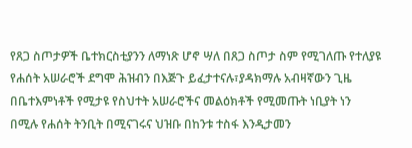የጸጋ ስጦታዎች ቤተክርስቲያንን ለማነጽ ሆኖ ሣለ በጸጋ ስጦታ ስም የሚገለጡ የተለያዩ የሐሰት አሠራሮች ደግሞ ሕዝብን በእጅጉ ይፈታተናሉ፣ያዳክማሉ አብዛኛውን ጊዜ በቤተእምነቶች የሚታዩ የስህተት አሠራሮችና መልዕክቶች የሚመጡት ነቢያት ነን በሚሉ የሐሰት ትንቢት በሚናገሩና ህዝቡ በከንቱ ተስፋ እንዲታመን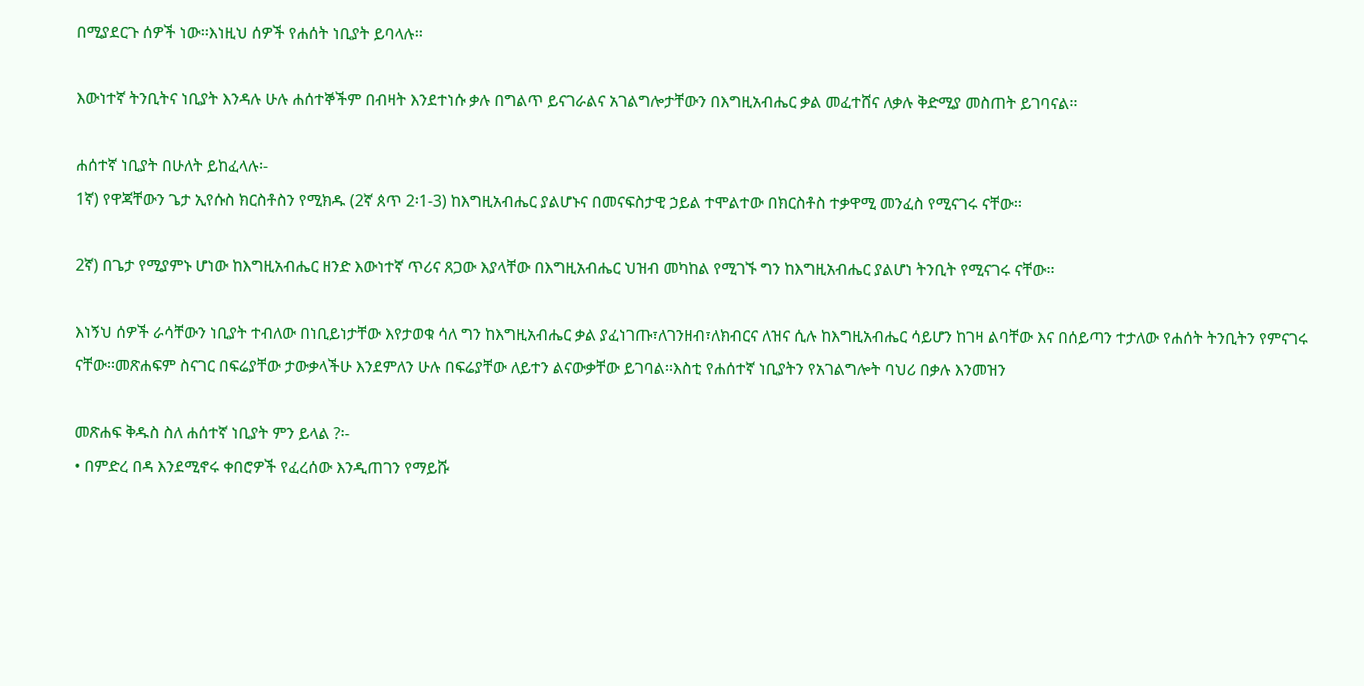በሚያደርጉ ሰዎች ነው፡፡እነዚህ ሰዎች የሐሰት ነቢያት ይባላሉ፡፡

እውነተኛ ትንቢትና ነቢያት እንዳሉ ሁሉ ሐሰተኞችም በብዛት እንደተነሱ ቃሉ በግልጥ ይናገራልና አገልግሎታቸውን በእግዚአብሔር ቃል መፈተሸና ለቃሉ ቅድሚያ መስጠት ይገባናል፡፡

ሐሰተኛ ነቢያት በሁለት ይከፈላሉ፡-
1ኛ) የዋጃቸውን ጌታ ኢየሱስ ክርስቶስን የሚክዱ (2ኛ ጰጥ 2፡1-3) ከእግዚአብሔር ያልሆኑና በመናፍስታዊ ኃይል ተሞልተው በክርስቶስ ተቃዋሚ መንፈስ የሚናገሩ ናቸው፡፡

2ኛ) በጌታ የሚያምኑ ሆነው ከእግዚአብሔር ዘንድ እውነተኛ ጥሪና ጸጋው እያላቸው በእግዚአብሔር ህዝብ መካከል የሚገኙ ግን ከእግዚአብሔር ያልሆነ ትንቢት የሚናገሩ ናቸው፡፡

እነኝህ ሰዎች ራሳቸውን ነቢያት ተብለው በነቢይነታቸው እየታወቁ ሳለ ግን ከእግዚአብሔር ቃል ያፈነገጡ፣ለገንዘብ፣ለክብርና ለዝና ሲሉ ከእግዚአብሔር ሳይሆን ከገዛ ልባቸው እና በሰይጣን ተታለው የሐሰት ትንቢትን የምናገሩ ናቸው፡፡መጽሐፍም ስናገር በፍሬያቸው ታውቃላችሁ እንደምለን ሁሉ በፍሬያቸው ለይተን ልናውቃቸው ይገባል፡፡እስቲ የሐሰተኛ ነቢያትን የአገልግሎት ባህሪ በቃሉ እንመዝን

መጽሐፍ ቅዱስ ስለ ሐሰተኛ ነቢያት ምን ይላል ?፡-
• በምድረ በዳ እንደሚኖሩ ቀበሮዎች የፈረሰው እንዲጠገን የማይሹ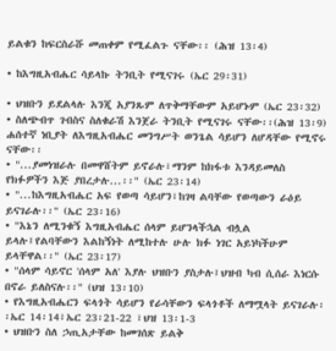ይልቁን ከፍርስራሹ መጠቀም የሚፈልጉ ናቸው፡፡ (ሕዝ 13፡4)

• ከእግዚአብሔር ሳይላኩ ትንቢት የሚናገሩ (ኤር 29፡31)

• ህዝቡን ይደልላሉ እንጂ አያንጹም ለጥቅማቸውም አይሆኑም (ኤር 23፡32)
• ስለጭብጥ ገብስና ስለቁራሽ እንጀራ ትንቢት የሚናገሩ ናቸው፡፡(ሕዝ 13፡9) ሐሰተኛ ነቢያት ለእግዚአብሔር መንግሥት ወንጌል ሳይሆን ለሆዳቸው የሚኖሩ ናቸው፡፡
• "...ያመነዝራሉ በመዋሸትም ይኖራሉ፣ማንም ከክፋቱ እንዳይመለስ የክፉዎችን እጅ ያበረታሉ...፡፡" (ኤር 23፡14)
• "...ከእግዚአብሔር አፍ የወጣ ሳይሆን፣ከገዛ ልባቸው የወጣውን ራዕይ ይናገራሉ፡፡" (ኤር 23፡16)
• "እኔን ለሚንቁኝ እግዚአብሔር ሰላም ይሆንላችኋል ብሏል ይላሉ፤የልባቸውን እልከኝነት ለሚከተሉ ሁሉ ክፉ ነገር አይነካችሁም ይላቸዋል፡፡" (ኤር 23፡17)
• "ሰላም ሳይኖር 'ሰላም አለ' እያሉ ህዝቡን ያስታሉ፤ህዝብ ካብ ሲሰራ እነርሱ በኖራ ይለስናሉ፡፡" (ህዝ 13፡10)
• የእግዚአብሔርን ፍላጎት ሳይሆን የራሳቸውን ፍላጎቶች ለማሟላት ይናገራሉ፡፡ኤር 14፡14፣ኤር 23፡21-22 ፣ህዝ 13፡1-3
• ህዝቡን ስለ ኃጢአታቸው ከመገሰጽ ይልቅ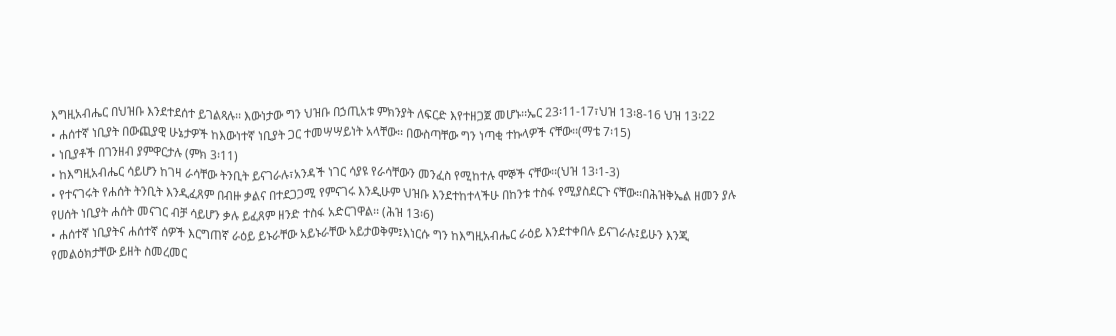እግዚአብሔር በህዝቡ እንደተደሰተ ይገልጻሉ፡፡ እውነታው ግን ህዝቡ በኃጢአቱ ምክንያት ለፍርድ እየተዘጋጀ መሆኑ፡፡ኤር 23፡11-17፣ህዝ 13፡8-16 ህዝ 13፡22
• ሐሰተኛ ነቢያት በውጪያዊ ሁኔታዎች ከእውነተኛ ነቢያት ጋር ተመሣሣይነት አላቸው፡፡ በውስጣቸው ግን ነጣቂ ተኩላዎች ናቸው፡፡(ማቴ 7፡15)
• ነቢያቶች በገንዘብ ያምዋርታሉ (ምክ 3፡11)
• ከእግዚአብሔር ሳይሆን ከገዛ ራሳቸው ትንቢት ይናገራሉ፣አንዳች ነገር ሳያዩ የራሳቸውን መንፈስ የሚከተሉ ሞኞች ናቸው፡፡(ህዝ 13፡1-3)
• የተናገሩት የሐሰት ትንቢት እንዲፈጸም በብዙ ቃልና በተደጋጋሚ የምናገሩ እንዲሁም ህዝቡ እንደተከተላችሁ በከንቱ ተስፋ የሚያስደርጉ ናቸው፡፡በሕዝቅኤል ዘመን ያሉ የሀሰት ነቢያት ሐሰት መናገር ብቻ ሳይሆን ቃሉ ይፈጸም ዘንድ ተስፋ አድርገዋል፡፡ (ሕዝ 13፡6)
• ሐሰተኛ ነቢያትና ሐሰተኛ ሰዎች እርግጠኛ ራዕይ ይኑራቸው አይኑራቸው አይታወቅም፤እነርሱ ግን ከእግዚአብሔር ራዕይ እንደተቀበሉ ይናገራሉ፤ይሁን እንጂ የመልዕክታቸው ይዘት ስመረመር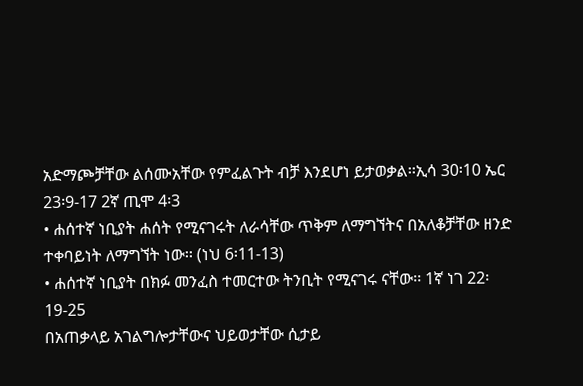አድማጮቻቸው ልሰሙአቸው የምፈልጉት ብቻ እንደሆነ ይታወቃል፡፡ኢሳ 30፡10 ኤር 23፡9-17 2ኛ ጢሞ 4፡3
• ሐሰተኛ ነቢያት ሐሰት የሚናገሩት ለራሳቸው ጥቅም ለማግኘትና በአለቆቻቸው ዘንድ ተቀባይነት ለማግኘት ነው፡፡ (ነህ 6፡11-13)
• ሐሰተኛ ነቢያት በክፉ መንፈስ ተመርተው ትንቢት የሚናገሩ ናቸው፡፡ 1ኛ ነገ 22፡19-25
በአጠቃላይ አገልግሎታቸውና ህይወታቸው ሲታይ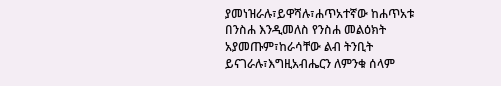ያመነዝራሉ፣ይዋሻሉ፣ሐጥአተኛው ከሐጥአቱ በንስሐ እንዲመለስ የንስሐ መልዕክት አያመጡም፣ከራሳቸው ልብ ትንቢት ይናገራሉ፣እግዚአብሔርን ለምንቁ ሰላም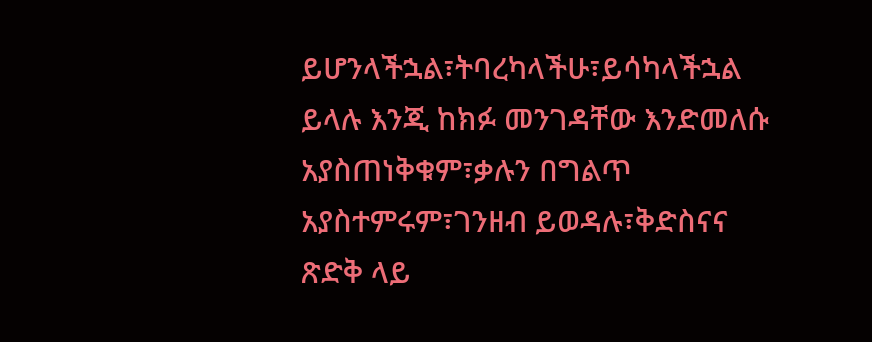ይሆንላችኋል፣ትባረካላችሁ፣ይሳካላችኋል ይላሉ እንጂ ከክፉ መንገዳቸው እንድመለሱ አያስጠነቅቁም፣ቃሉን በግልጥ አያስተምሩም፣ገንዘብ ይወዳሉ፣ቅድስናና ጽድቅ ላይ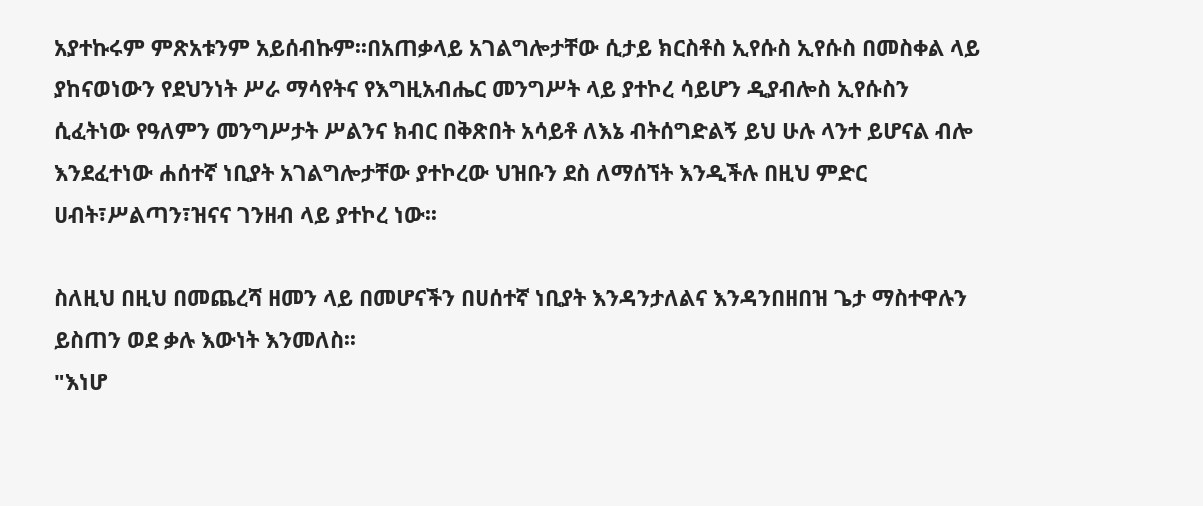አያተኩሩም ምጽአቱንም አይሰብኩም፡፡በአጠቃላይ አገልግሎታቸው ሲታይ ክርስቶስ ኢየሱስ ኢየሱስ በመስቀል ላይ ያከናወነውን የደህንነት ሥራ ማሳየትና የእግዚአብሔር መንግሥት ላይ ያተኮረ ሳይሆን ዲያብሎስ ኢየሱስን ሲፈትነው የዓለምን መንግሥታት ሥልንና ክብር በቅጽበት አሳይቶ ለእኔ ብትሰግድልኝ ይህ ሁሉ ላንተ ይሆናል ብሎ እንደፈተነው ሐሰተኛ ነቢያት አገልግሎታቸው ያተኮረው ህዝቡን ደስ ለማሰኘት እንዲችሉ በዚህ ምድር ሀብት፣ሥልጣን፣ዝናና ገንዘብ ላይ ያተኮረ ነው፡፡

ስለዚህ በዚህ በመጨረሻ ዘመን ላይ በመሆናችን በሀሰተኛ ነቢያት እንዳንታለልና እንዳንበዘበዝ ጌታ ማስተዋሉን ይስጠን ወደ ቃሉ እውነት እንመለስ፡፡
"እነሆ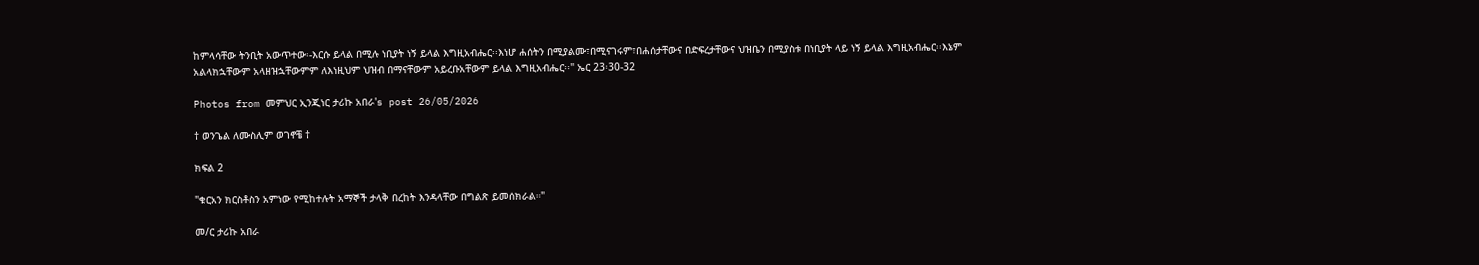ከምላሳቸው ትንቢት አውጥተው፡-እርሱ ይላል በሚሉ ነቢያት ነኝ ይላል እግዚአብሔር፡፡እነሆ ሐሰትን በሚያልሙ፣በሚናገሩም፣በሐሰታቸውና በድፍረታቸውና ህዝቤን በሚያስቱ በነቢያት ላይ ነኝ ይላል እግዚአብሔር፡፡እኔም አልላክኋቸውም አላዘዝኋቸውምም ለእነዚህም ህዝብ በማናቸውም አይረቡአቸውም ይላል እግዚአብሔር፡፡" ኤር 23፡30-32

Photos from መምህር ኢንጂነር ታሪኩ አበራ's post 26/05/2026

† ወንጌል ለሙስሊም ወገኖቼ †

ክፍል 2

"ቁርአን ክርስቶስን አምነው የሚከተሉት አማኞች ታላቅ በረከት እንዳላቸው በግልጽ ይመሰክራል።"

መ/ር ታሪኩ አበራ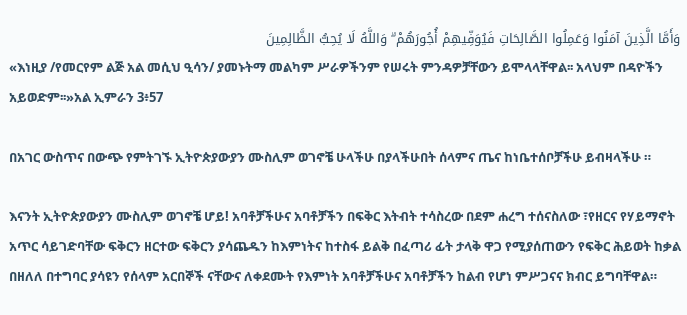وَأَمَّا الَّذِينَ آمَنُوا وَعَمِلُوا الصَّالِحَاتِ فَيُوَفِّيهِمْ أُجُورَهُمْ ۗ وَاللَّهُ لَا يُحِبُّ الظَّالِمِينَ
«እነዚያ /የመርየም ልጅ አል መሲህ ዒሳን/ ያመኑትማ መልካም ሥራዎችንም የሠሩት ምንዳዎቻቸውን ይሞላላቸዋል፡፡ አላህም በዳዮችን አይወድም፡፡»አል ኢምራን 3፥57

በአገር ውስጥና በውጭ የምትገኙ ኢትዮጵያውያን ሙስሊም ወገኖቼ ሁላችሁ በያላችሁበት ሰላምና ጤና ከነቤተሰቦቻችሁ ይብዛላችሁ ።

እናንት ኢትዮጵያውያን ሙስሊም ወገኖቼ ሆይ! አባቶቻችሁና አባቶቻችን በፍቅር እትብት ተሳስረው በደም ሐረግ ተሰናስለው ፣የዘርና የሃይማኖት አጥር ሳይገድባቸው ፍቅርን ዘርተው ፍቅርን ያሳጨዱን ከእምነትና ከተስፋ ይልቅ በፈጣሪ ፊት ታላቅ ዋጋ የሚያሰጠውን የፍቅር ሕይወት ከቃል በዘለለ በተግባር ያሳዩን የሰላም አርበኞች ናቸውና ለቀደሙት የእምነት አባቶቻችሁና አባቶቻችን ከልብ የሆነ ምሥጋናና ክብር ይግባቸዋል።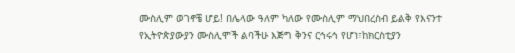ሙስሊም ወገኖቼ ሆይ! በሌላው ዓለም ካለው የሙስሊም ማህበረስብ ይልቅ የእናንተ የኢትዮጵያውያን ሙስሊሞች ልባችሁ እጅግ ቅንና ርኅሩኅ የሆነ፣ከክርስቲያን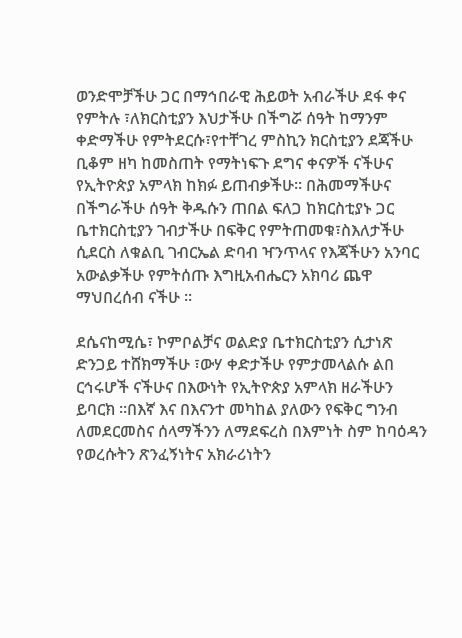ወንድሞቻችሁ ጋር በማኅበራዊ ሕይወት አብራችሁ ደፋ ቀና የምትሉ ፣ለክርስቲያን እህታችሁ በችግሯ ሰዓት ከማንም ቀድማችሁ የምትደርሱ፣የተቸገረ ምስኪን ክርስቲያን ደጃችሁ ቢቆም ዘካ ከመስጠት የማትነፍጉ ደግና ቀናዎች ናችሁና የኢትዮጵያ አምላክ ከክፉ ይጠብቃችሁ። በሕመማችሁና በችግራችሁ ሰዓት ቅዱሱን ጠበል ፍለጋ ከክርስቲያኑ ጋር ቤተክርስቲያን ገብታችሁ በፍቅር የምትጠመቁ፣ስእለታችሁ ሲደርስ ለቁልቢ ገብርኤል ድባብ ዣንጥላና የእጃችሁን አንባር አውልቃችሁ የምትሰጡ እግዚአብሔርን አክባሪ ጨዋ ማህበረሰብ ናችሁ ።

ደሴናከሚሴ፣ ኮምቦልቻና ወልድያ ቤተክርስቲያን ሲታነጽ ድንጋይ ተሸክማችሁ ፣ውሃ ቀድታችሁ የምታመላልሱ ልበ ርኅሩሆች ናችሁና በእውነት የኢትዮጵያ አምላክ ዘራችሁን ይባርክ ።በእኛ እና በእናንተ መካከል ያለውን የፍቅር ግንብ ለመደርመስና ሰላማችንን ለማደፍረስ በእምነት ስም ከባዕዳን የወረሱትን ጽንፈኝነትና አክራሪነትን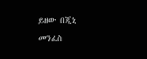ይዘው በጂኒ መንፈስ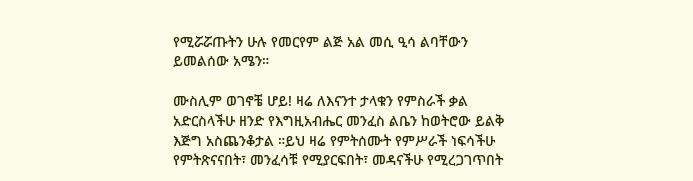የሚሯሯጡትን ሁሉ የመርየም ልጅ አል መሲ ዒሳ ልባቸውን ይመልሰው አሜን።

ሙስሊም ወገኖቼ ሆይ! ዛሬ ለእናንተ ታላቁን የምስራች ቃል አድርስላችሁ ዘንድ የእግዚአብሔር መንፈስ ልቤን ከወትሮው ይልቅ እጅግ አስጨንቆታል ።ይህ ዛሬ የምትሰሙት የምሥራች ነፍሳችሁ የምትጽናናበት፣ መንፈሳቹ የሚያርፍበት፣ መዳናችሁ የሚረጋገጥበት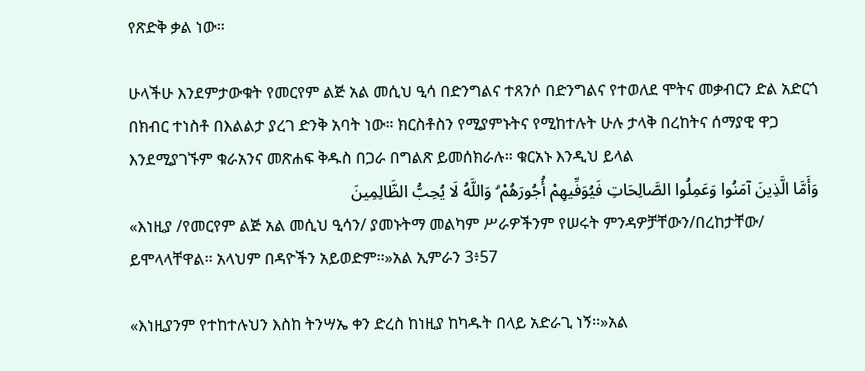የጽድቅ ቃል ነው።

ሁላችሁ እንደምታውቁት የመርየም ልጅ አል መሲህ ዒሳ በድንግልና ተጸንሶ በድንግልና የተወለደ ሞትና መቃብርን ድል አድርጎ በክብር ተነስቶ በእልልታ ያረገ ድንቅ አባት ነው። ክርስቶስን የሚያምኑትና የሚከተሉት ሁሉ ታላቅ በረከትና ሰማያዊ ዋጋ እንደሚያገኙም ቁራአንና መጽሐፍ ቅዱስ በጋራ በግልጽ ይመሰክራሉ። ቁርአኑ እንዲህ ይላል
وَأَمَّا الَّذِينَ آمَنُوا وَعَمِلُوا الصَّالِحَاتِ فَيُوَفِّيهِمْ أُجُورَهُمْ ۗ وَاللَّهُ لَا يُحِبُّ الظَّالِمِينَ
«እነዚያ /የመርየም ልጅ አል መሲህ ዒሳን/ ያመኑትማ መልካም ሥራዎችንም የሠሩት ምንዳዎቻቸውን/በረከታቸው/ ይሞላላቸዋል፡፡ አላህም በዳዮችን አይወድም፡፡»አል ኢምራን 3፥57

«እነዚያንም የተከተሉህን እስከ ትንሣኤ ቀን ድረስ ከነዚያ ከካዱት በላይ አድራጊ ነኝ፡፡»አል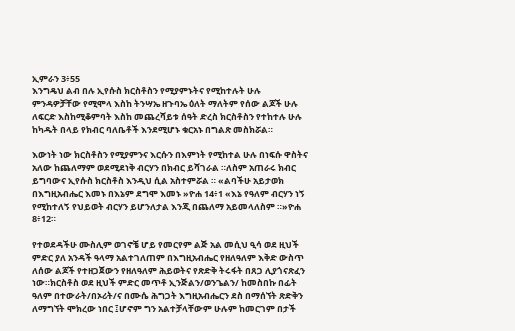ኢምራን 3፥55
እንግዴህ ልብ በሉ ኢየሱስ ክርስቶስን የሚያምኑትና የሚከተሉት ሁሉ ምንዳዎቻቸው የሚሞላ እስከ ትንሣኤ ዘጉባኤ ዕለት ማለትም የሰው ልጆች ሁሉ ለፍርድ እስከሚቆምባት እስከ መጨረሻይቱ ሰዓት ድረስ ክርስቶስን የተከተሉ ሁሉ ከካዱት በላይ የክብር ባለቤቶች እንደሚሆኑ ቁርአኑ በግልጽ መስክሯል።

እውነት ነው ክርስቶስን የሚያምንና እርሱን በእምነት የሚከተል ሁሉ በነፍሱ ዋስትና አለው ከጨለማም ወደሚደነቅ ብርሃን በክብር ይሻገራል ።ለስም አጠራሩ ክብር ይግባውና ኢየሱስ ክርስቶስ እንዲህ ሲል አስተምሯል ። «ልባችሁ አይታወክ በእግዚአብሔር እመኑ በእኔም ደግሞ እመኑ »ዮሐ 14፥1 «እኔ የዓለም ብርሃን ነኝ የሚከተለኝ የህይወት ብርሃን ይሆንለታል እንጂ በጨለማ አይመላለስም ።»ዮሐ 8፥12።

የተወደዳችሁ ሙስሊም ወገኖቼ ሆይ የመርየም ልጅ አል መሲህ ዒሳ ወደ ዚህች ምድር ያለ አንዳች ዓላማ አልተገለጠም በእግዚአብሔር የዘለዓለም እቅድ ውስጥ ለሰው ልጆች የተዘጋጀውን የዘለዓለም ሕይወትና የጽድቅ ትሩፋት በጸጋ ሊያጎናጽፈን ነው።ክርስቶስ ወደ ዚህች ምድር መጥቶ ኢንጅልን/ወንጌልን/ ከመስበኩ በፊት ዓለም በተውራት/በኦሪት/ና በሙሴ ሕግጋት እግዚአብሔርን ደስ በማሰኘት ጽድቅን ለማግኘት ሞክረው ነበር ፤ሆኖም ግን አልተቻላቸውም ሁሉም ከመርገም በታች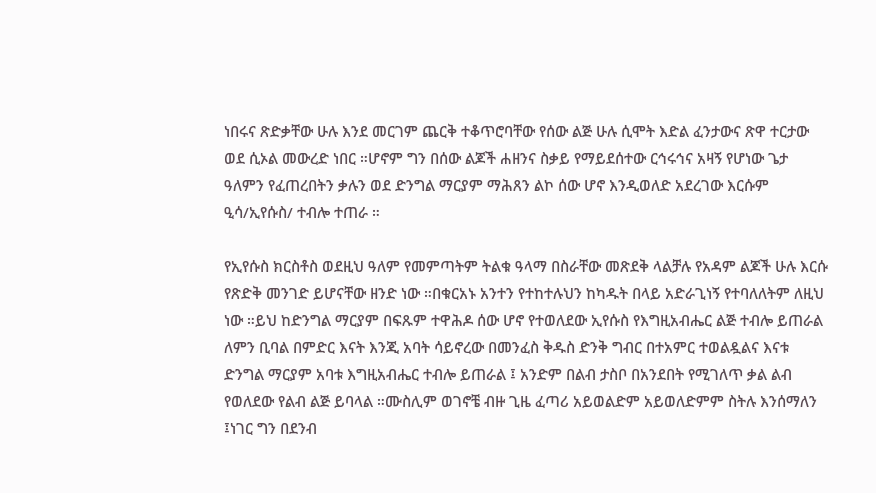ነበሩና ጽድቃቸው ሁሉ እንደ መርገም ጨርቅ ተቆጥሮባቸው የሰው ልጅ ሁሉ ሲሞት እድል ፈንታውና ጽዋ ተርታው ወደ ሲኦል መውረድ ነበር ።ሆኖም ግን በሰው ልጆች ሐዘንና ስቃይ የማይደሰተው ርኅሩኅና አዛኝ የሆነው ጌታ ዓለምን የፈጠረበትን ቃሉን ወደ ድንግል ማርያም ማሕጸን ልኮ ሰው ሆኖ እንዲወለድ አደረገው እርሱም ዒሳ/ኢየሱስ/ ተብሎ ተጠራ ።

የኢየሱስ ክርስቶስ ወደዚህ ዓለም የመምጣትም ትልቁ ዓላማ በስራቸው መጽደቅ ላልቻሉ የአዳም ልጆች ሁሉ እርሱ የጽድቅ መንገድ ይሆናቸው ዘንድ ነው ።በቁርአኑ አንተን የተከተሉህን ከካዱት በላይ አድራጊነኝ የተባለለትም ለዚህ ነው ።ይህ ከድንግል ማርያም በፍጹም ተዋሕዶ ሰው ሆኖ የተወለደው ኢየሱስ የእግዚአብሔር ልጅ ተብሎ ይጠራል ለምን ቢባል በምድር እናት እንጂ አባት ሳይኖረው በመንፈስ ቅዱስ ድንቅ ግብር በተአምር ተወልዷልና እናቱ ድንግል ማርያም አባቱ እግዚአብሔር ተብሎ ይጠራል ፤ አንድም በልብ ታስቦ በአንደበት የሚገለጥ ቃል ልብ የወለደው የልብ ልጅ ይባላል ።ሙስሊም ወገኖቼ ብዙ ጊዜ ፈጣሪ አይወልድም አይወለድምም ስትሉ እንሰማለን ፤ነገር ግን በደንብ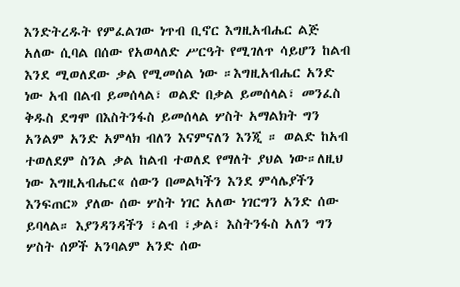እንድትረዱት የምፈልገው ነጥብ ቢኖር እግዚአብሔር ልጅ አለው ሲባል በሰው የአወላለድ ሥርዓት የሚገለጥ ሳይሆን ከልብ እንደ ሚወለደው ቃል የሚመሰል ነው ።እግዚአብሔር አንድ ነው አብ በልብ ይመሰላል፣ ወልድ በቃል ይመሰላል፣ መንፈስ ቅዱስ ደግሞ በእስትንፋስ ይመሰላል ሦስት አማልክት ግን አንልም አንድ አምላክ ብለን እናምናለን እንጂ ። ወልድ ከአብ ተወለደም ስንል ቃል ከልብ ተወለደ የማለት ያህል ነው።ለዚህ ነው እግዚአብሔር« ሰውን በመልካችን እንደ ምሳሌያችን እንፍጠር» ያለው ሰው ሦስት ነገር አለው ነገርግን አንድ ሰው ይባላል። እያንዳንዳችን ፣ልብ ፣ቃል፣ እስትንፋስ አለን ግን ሦስት ሰዎች አንባልም አንድ ሰው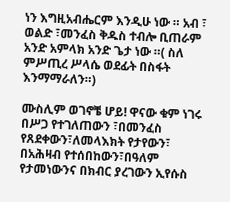ነን እግዚአብሔርም እንዲሁ ነው ። አብ ፣ ወልድ ፣መንፈስ ቅዱስ ተብሎ ቢጠራም አንድ አምላክ አንድ ጌታ ነው ።( ስለ ምሥጢረ ሥላሴ ወደፊት በስፋት እንማማራለን።)

ሙስሊም ወገኖቼ ሆይ! ዋናው ቁም ነገሩ በሥጋ የተገለጠውን ፣በመንፈስ የጸደቀውን፣ለመላእክት የታየውን፣ በአሕዛብ የተሰበከውን፣በዓለም የታመነውንና በክብር ያረገውን ኢየሱስ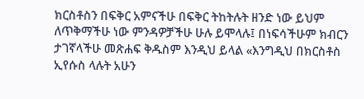ክርስቶስን በፍቅር አምናችሁ በፍቅር ትከትሉት ዘንድ ነው ይህም ለጥቅማችሁ ነው ምንዳዎቻችሁ ሁሉ ይሞላሉ፤ በነፍሳችሁም ክብርን ታገኛላችሁ መጽሐፍ ቅዱስም እንዲህ ይላል «እንግዲህ በክርስቶስ ኢየሱስ ላሉት አሁን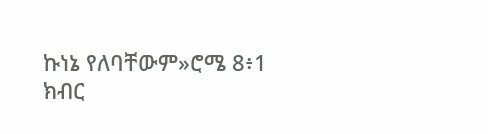ኩነኔ የለባቸውም»ሮሜ 8፥1 ክብር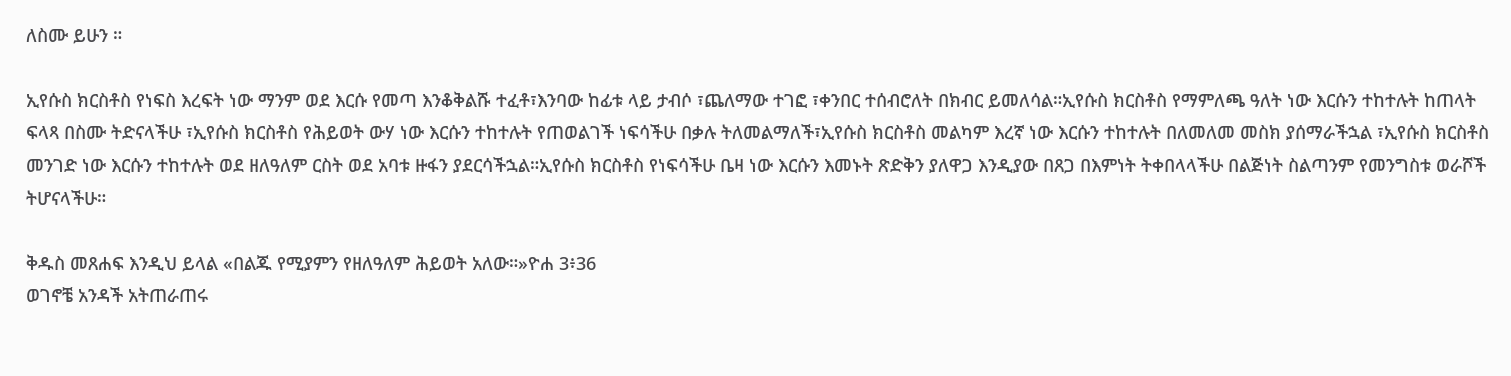ለስሙ ይሁን ።

ኢየሱስ ክርስቶስ የነፍስ እረፍት ነው ማንም ወደ እርሱ የመጣ እንቆቅልሹ ተፈቶ፣እንባው ከፊቱ ላይ ታብሶ ፣ጨለማው ተገፎ ፣ቀንበር ተሰብሮለት በክብር ይመለሳል።ኢየሱስ ክርስቶስ የማምለጫ ዓለት ነው እርሱን ተከተሉት ከጠላት ፍላጻ በስሙ ትድናላችሁ ፣ኢየሱስ ክርስቶስ የሕይወት ውሃ ነው እርሱን ተከተሉት የጠወልገች ነፍሳችሁ በቃሉ ትለመልማለች፣ኢየሱስ ክርስቶስ መልካም እረኛ ነው እርሱን ተከተሉት በለመለመ መስክ ያሰማራችኋል ፣ኢየሱስ ክርስቶስ መንገድ ነው እርሱን ተከተሉት ወደ ዘለዓለም ርስት ወደ አባቱ ዙፋን ያደርሳችኋል።ኢየሱስ ክርስቶስ የነፍሳችሁ ቤዛ ነው እርሱን እመኑት ጽድቅን ያለዋጋ እንዲያው በጸጋ በእምነት ትቀበላላችሁ በልጅነት ስልጣንም የመንግስቱ ወራሾች ትሆናላችሁ።

ቅዱስ መጸሐፍ እንዲህ ይላል «በልጁ የሚያምን የዘለዓለም ሕይወት አለው።»ዮሐ 3፥36
ወገኖቼ አንዳች አትጠራጠሩ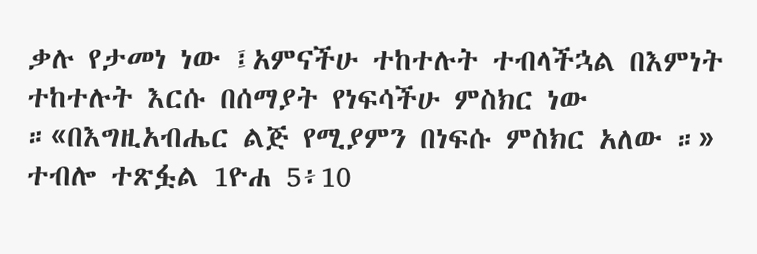ቃሉ የታመነ ነው ፤አምናችሁ ተከተሉት ተብላችኋል በእምነት ተከተሉት እርሱ በሰማያት የነፍሳችሁ ምስክር ነው ።«በእግዚአብሔር ልጅ የሚያምን በነፍሱ ምስክር አለው ።» ተብሎ ተጽፏል 1ዮሐ 5፥10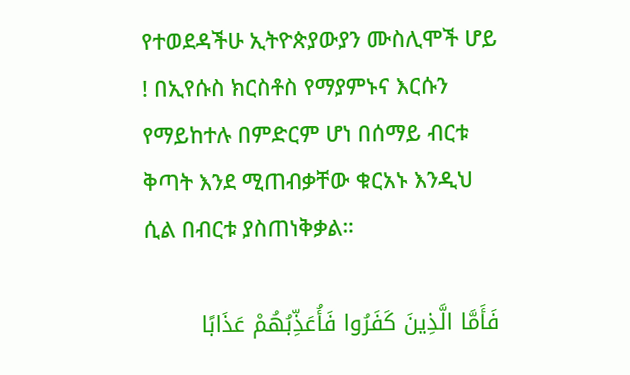የተወደዳችሁ ኢትዮጵያውያን ሙስሊሞች ሆይ ! በኢየሱስ ክርስቶስ የማያምኑና እርሱን የማይከተሉ በምድርም ሆነ በሰማይ ብርቱ ቅጣት እንደ ሚጠብቃቸው ቁርአኑ እንዲህ ሲል በብርቱ ያስጠነቅቃል።

فَأَمَّا الَّذِينَ كَفَرُوا فَأُعَذِّبُهُمْ عَذَابًا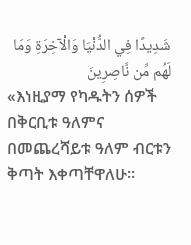شَدِيدًا فِي الدُّنْيَا وَالْآخِرَةِ وَمَا لَهُم مِّن نَّاصِرِينَ
«እነዚያማ የካዱትን ሰዎች በቅርቢቱ ዓለምና በመጨረሻይቱ ዓለም ብርቱን ቅጣት እቀጣቸዋለሁ፡፡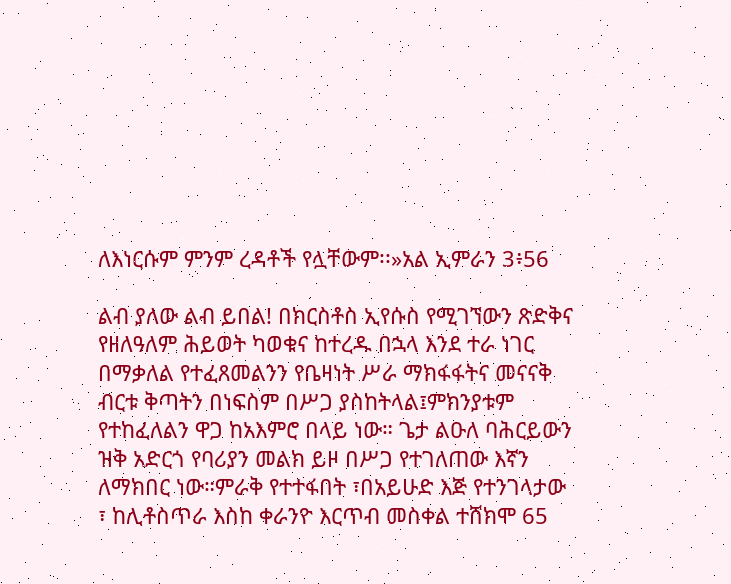ለእነርሱም ምንም ረዳቶች የሏቸውም፡፡»አል ኢምራን 3፥56

ልብ ያለው ልብ ይበል! በክርስቶስ ኢየሱስ የሚገኘውን ጽድቅና የዘለዓለም ሕይወት ካወቁና ከተረዱ በኋላ እንደ ተራ ነገር በማቃለል የተፈጸመልንን የቤዛነት ሥራ ማክፋፋትና መናናቅ ብርቱ ቅጣትን በነፍስም በሥጋ ያስከትላል፤ምክንያቱም የተከፈለልን ዋጋ ከአእምሮ በላይ ነው። ጌታ ልዑለ ባሕርይውን ዝቅ አድርጎ የባሪያን መልክ ይዞ በሥጋ የተገለጠው እኛን ለማክበር ነው።ምራቅ የተተፋበት ፣በአይሁድ እጅ የተንገላታው ፣ ከሊቶስጥራ እስከ ቀራንዮ እርጥብ መስቀል ተሸክሞ 65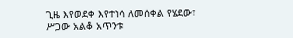ጊዜ እየወደቀ እየተነሳ ለመሰቀል የሄደው፣ ሥጋው አልቆ አጥንቱ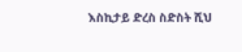እስኪታይ ድረስ ስድስት ሺህ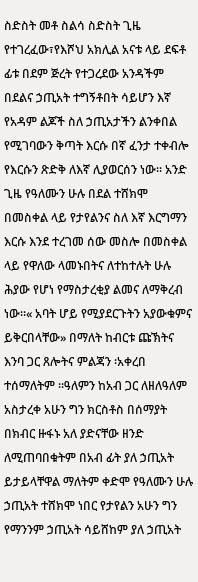ስድስት መቶ ስልሳ ስድስት ጊዜ የተገረፈው፣የእሾህ አክሊል አናቱ ላይ ደፍቶ ፊቱ በደም ጅረት የተጋረደው አንዳችም በደልና ኃጢአት ተግኝቶበት ሳይሆን እኛ የአዳም ልጆች ስለ ኃጢአታችን ልንቀበል የሚገባውን ቅጣት እርሱ በኛ ፈንታ ተቀብሎ የእርሱን ጽድቅ ለእኛ ሊያወርሰን ነው። አንድ ጊዜ የዓለሙን ሁሉ በደል ተሸክሞ በመስቀል ላይ የታየልንና ስለ እኛ እርግማን እርሱ እንደ ተረገመ ሰው መስሎ በመስቀል ላይ የዋለው ላመኑበትና ለተከተሉት ሁሉ ሕያው የሆነ የማስታረቂያ ልመና ለማቅረብ ነው።« አባት ሆይ የሚያደርጉትን አያውቁምና ይቅርበላቸው» በማለት ከብርቱ ጩኽትና እንባ ጋር ጸሎትና ምልጃን ፡አቀረበ ተሰማለትም ።ዓለምን ከአብ ጋር ለዘለዓለም አስታረቀ አሁን ግን ክርስቶስ በሰማያት በክብር ዙፋኑ አለ ያድናቸው ዘንድ ለሚጠባበቁትም በአብ ፊት ያለ ኃጢአት ይታይላቸዋል ማለትም ቀድሞ የዓለሙን ሁሉ ኃጢአት ተሸክሞ ነበር የታየልን አሁን ግን የማንንም ኃጢአት ሳይሸከም ያለ ኃጢአት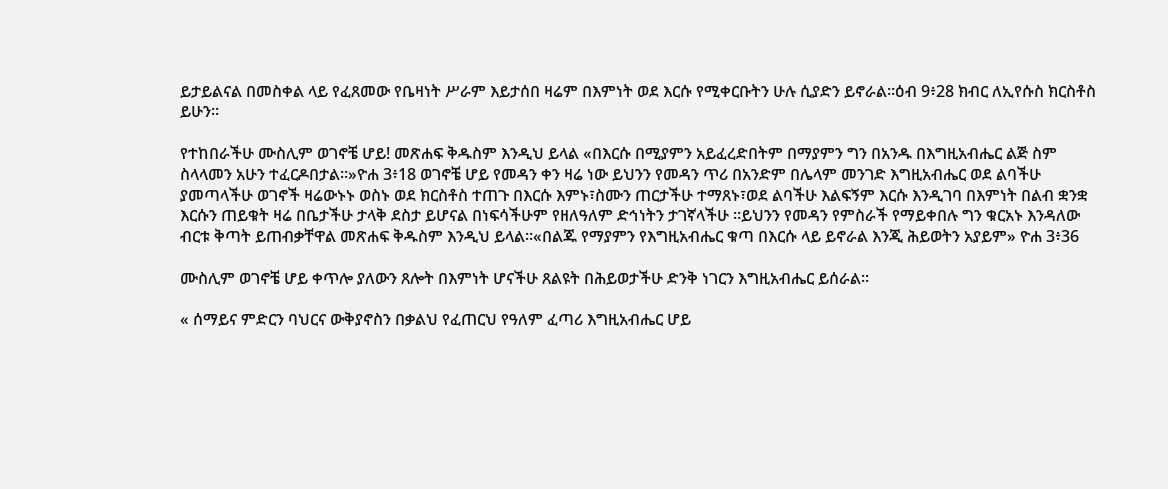ይታይልናል በመስቀል ላይ የፈጸመው የቤዛነት ሥራም እይታሰበ ዛሬም በእምነት ወደ እርሱ የሚቀርቡትን ሁሉ ሲያድን ይኖራል።ዕብ 9፥28 ክብር ለኢየሱስ ክርስቶስ ይሁን።

የተከበራችሁ ሙስሊም ወገኖቼ ሆይ! መጽሐፍ ቅዱስም እንዲህ ይላል «በእርሱ በሚያምን አይፈረድበትም በማያምን ግን በአንዱ በእግዚአብሔር ልጅ ስም ስላላመን አሁን ተፈርዶበታል።»ዮሐ 3፥18 ወገኖቼ ሆይ የመዳን ቀን ዛሬ ነው ይህንን የመዳን ጥሪ በአንድም በሌላም መንገድ እግዚአብሔር ወደ ልባችሁ ያመጣላችሁ ወገኖች ዛሬውኑኑ ወስኑ ወደ ክርስቶስ ተጠጉ በእርሱ እምኑ፣ስሙን ጠርታችሁ ተማጸኑ፣ወደ ልባችሁ እልፍኝም እርሱ እንዲገባ በእምነት በልብ ቋንቋ እርሱን ጠይቁት ዛሬ በቤታችሁ ታላቅ ደስታ ይሆናል በነፍሳችሁም የዘለዓለም ድኅነትን ታገኛላችሁ ።ይህንን የመዳን የምስራች የማይቀበሉ ግን ቁርአኑ እንዳለው ብርቱ ቅጣት ይጠብቃቸዋል መጽሐፍ ቅዱስም እንዲህ ይላል።«በልጁ የማያምን የእግዚአብሔር ቁጣ በእርሱ ላይ ይኖራል እንጂ ሕይወትን አያይም» ዮሐ 3፥36

ሙስሊም ወገኖቼ ሆይ ቀጥሎ ያለውን ጸሎት በእምነት ሆናችሁ ጸልዩት በሕይወታችሁ ድንቅ ነገርን እግዚአብሔር ይሰራል።

« ሰማይና ምድርን ባህርና ውቅያኖስን በቃልህ የፈጠርህ የዓለም ፈጣሪ እግዚአብሔር ሆይ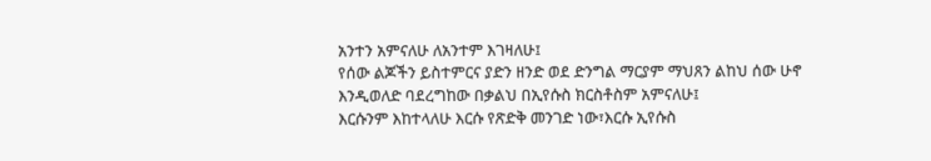አንተን አምናለሁ ለአንተም እገዛለሁ፤
የሰው ልጆችን ይስተምርና ያድን ዘንድ ወደ ድንግል ማርያም ማህጸን ልከህ ሰው ሁኖ እንዲወለድ ባደረግከው በቃልህ በኢየሱስ ክርስቶስም አምናለሁ፤
እርሱንም እከተላለሁ እርሱ የጽድቅ መንገድ ነው፣እርሱ ኢየሱስ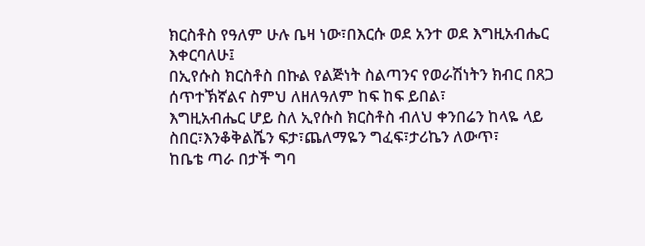ክርስቶስ የዓለም ሁሉ ቤዛ ነው፣በእርሱ ወደ አንተ ወደ እግዚአብሔር እቀርባለሁ፤
በኢየሱስ ክርስቶስ በኩል የልጅነት ስልጣንና የወራሽነትን ክብር በጸጋ ሰጥተኽኛልና ስምህ ለዘለዓለም ከፍ ከፍ ይበል፣
እግዚአብሔር ሆይ ስለ ኢየሱስ ክርስቶስ ብለህ ቀንበሬን ከላዬ ላይ ስበር፣እንቆቅልሼን ፍታ፣ጨለማዬን ግፈፍ፣ታሪኬን ለውጥ፣
ከቤቴ ጣራ በታች ግባ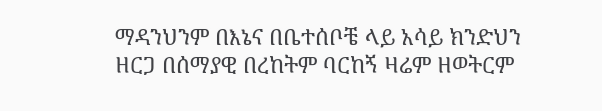ማዳንህንም በእኔና በቤተሰቦቼ ላይ አሳይ ክንድህን ዘርጋ በሰማያዊ በረከትም ባርከኝ ዛሬም ዘወትርም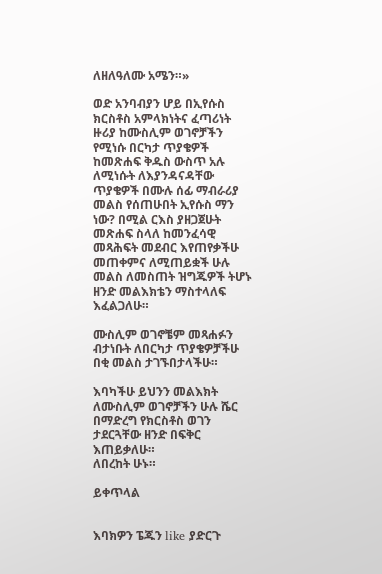ለዘለዓለሙ አሜን።»

ወድ አንባብያን ሆይ በኢየሱስ ክርስቶስ አምላክነትና ፈጣሪነት ዙሪያ ከሙስሊም ወገኖቻችን የሚነሱ በርካታ ጥያቄዎች ከመጽሐፍ ቅዱስ ውስጥ አሉ ለሚነሱት ለእያንዳናዳቸው ጥያቄዎች በሙሉ ሰፊ ማብራሪያ መልስ የሰጠሁበት ኢየሱስ ማን ነው? በሚል ርእስ ያዘጋጀሁት መጽሐፍ ስላለ ከመንፈሳዊ መጻሕፍት መደብር እየጠየቃችሁ መጠቀምና ለሚጠይቋች ሁሉ መልስ ለመስጠት ዝግጁዎች ትሆኑ ዘንድ መልእክቴን ማስተላለፍ እፈልጋለሁ።

ሙስሊም ወገኖቼም መጻሐፉን ብታነቡት ለበርካታ ጥያቄዎቻችሁ በቂ መልስ ታገኙበታላችሁ።

እባካችሁ ይህንን መልእክት ለሙስሊም ወገኖቻችን ሁሉ ሼር በማድረግ የክርስቶስ ወገን ታደርጓቸው ዘንድ በፍቅር እጠይቃለሁ።
ለበረከት ሁኑ።

ይቀጥላል


እባክዎን ፔጁን like ያድርጉ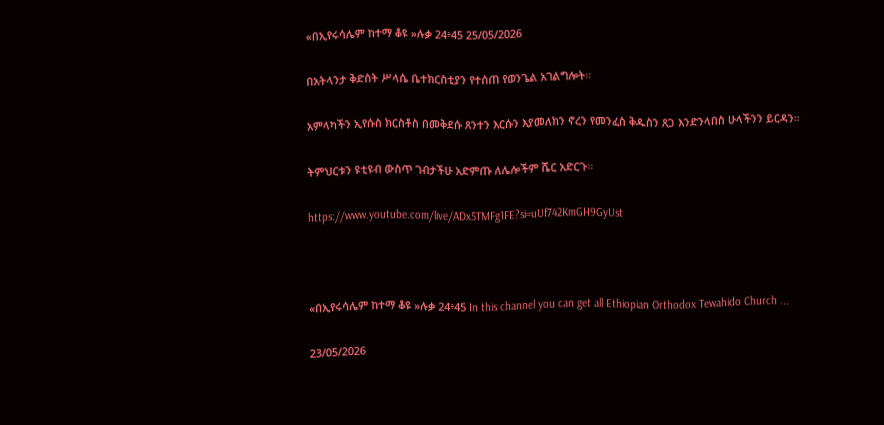«በኢየሩሳሌም ከተማ ቆዩ »ሉቃ 24፥45 25/05/2026

በአትላንታ ቅድስት ሥላሴ ቤተክርስቲያን የተሰጠ የወንጌል አገልግሎት።

አምላካችን ኢየሱስ ክርስቶስ በመቅደሱ ጸንተን እርሱን እያመለክን ኖረን የመንፈስ ቅዱስን ጸጋ እንድንላበስ ሁላችንን ይርዳን።

ትምህርቱን ዩቲዩብ ውስጥ ገብታችሁ አድምጡ ለሌሎችም ሼር አድርጉ።

https://www.youtube.com/live/ADx5TMFg1FE?si=uUf742KmGH9GyUst



«በኢየሩሳሌም ከተማ ቆዩ »ሉቃ 24፥45 In this channel you can get all Ethiopian Orthodox Tewahido Church ...

23/05/2026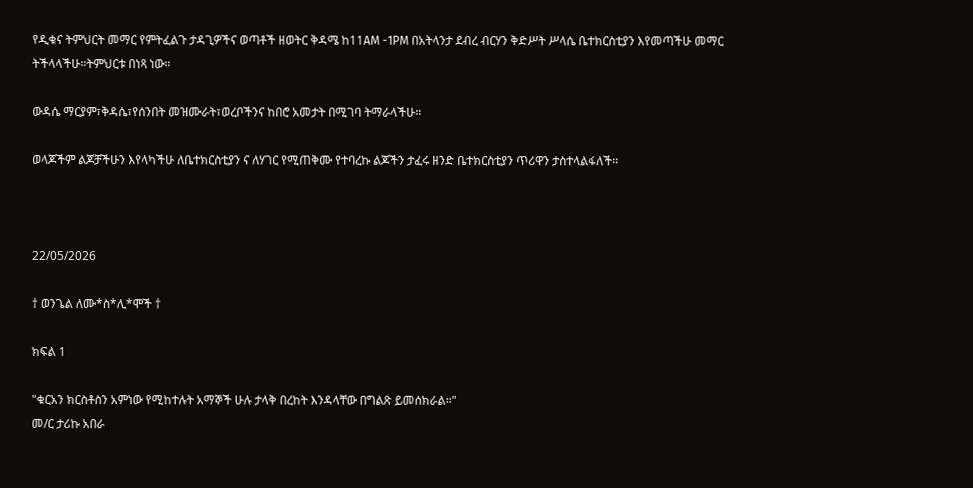የዲቁና ትምህርት መማር የምትፈልጉ ታዳጊዎችና ወጣቶች ዘወትር ቅዳሜ ከ11AM -1PM በአትላንታ ደብረ ብርሃን ቅድሥት ሥላሴ ቤተክርስቲያን እየመጣችሁ መማር ትችላላችሁ።ትምህርቱ በነጻ ነው።

ውዳሴ ማርያም፣ቅዳሴ፣የሰንበት መዝሙራት፣ወረቦችንና ከበሮ አመታት በሚገባ ትማራላችሁ።

ወላጆችም ልጆቻችሁን እየላካችሁ ለቤተክርስቲያን ና ለሃገር የሚጠቅሙ የተባረኩ ልጆችን ታፈሩ ዘንድ ቤተክርስቲያን ጥሪዋን ታስተላልፋለች።



22/05/2026

† ወንጌል ለሙ*ስ*ሊ*ሞች †

ክፍል 1

"ቁርአን ክርስቶስን አምነው የሚከተሉት አማኞች ሁሉ ታላቅ በረከት እንዳላቸው በግልጽ ይመሰክራል።"
መ/ር ታሪኩ አበራ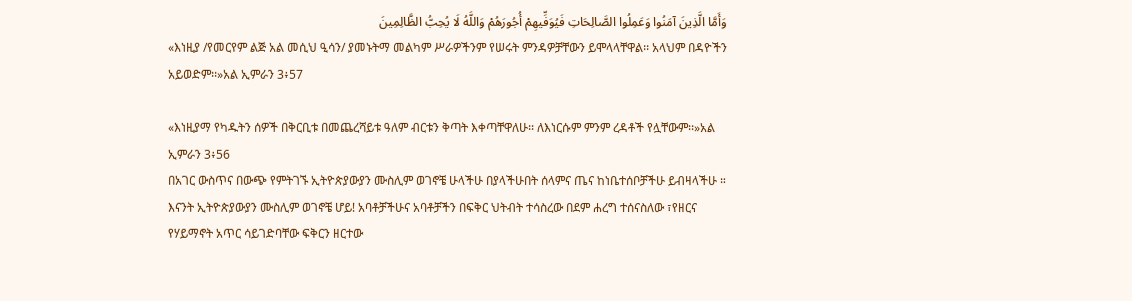وَأَمَّا الَّذِينَ آمَنُوا وَعَمِلُوا الصَّالِحَاتِ فَيُوَفِّيهِمْ أُجُورَهُمْ وَاللَّهُ لَا يُحِبُّ الظَّالِمِينَ
«እነዚያ /የመርየም ልጅ አል መሲህ ዒሳን/ ያመኑትማ መልካም ሥራዎችንም የሠሩት ምንዳዎቻቸውን ይሞላላቸዋል፡፡ አላህም በዳዮችን አይወድም፡፡»አል ኢምራን 3፥57

«እነዚያማ የካዱትን ሰዎች በቅርቢቱ በመጨረሻይቱ ዓለም ብርቱን ቅጣት እቀጣቸዋለሁ፡፡ ለእነርሱም ምንም ረዳቶች የሏቸውም፡፡»አል ኢምራን 3፥56
በአገር ውስጥና በውጭ የምትገኙ ኢትዮጵያውያን ሙስሊም ወገኖቼ ሁላችሁ በያላችሁበት ሰላምና ጤና ከነቤተሰቦቻችሁ ይብዛላችሁ ።
እናንት ኢትዮጵያውያን ሙስሊም ወገኖቼ ሆይ! አባቶቻችሁና አባቶቻችን በፍቅር ህትብት ተሳስረው በደም ሐረግ ተሰናስለው ፣የዘርና የሃይማኖት አጥር ሳይገድባቸው ፍቅርን ዘርተው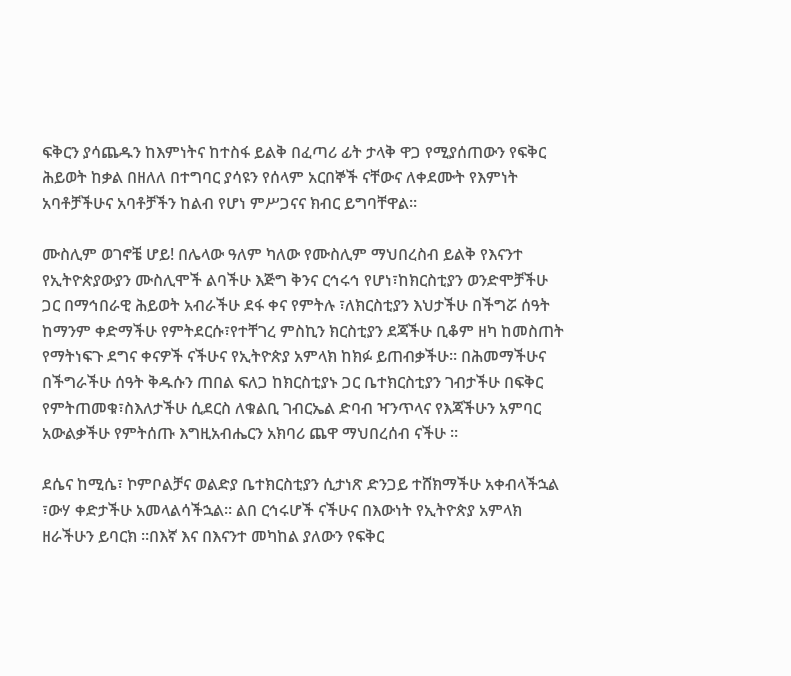ፍቅርን ያሳጨዱን ከእምነትና ከተስፋ ይልቅ በፈጣሪ ፊት ታላቅ ዋጋ የሚያሰጠውን የፍቅር ሕይወት ከቃል በዘለለ በተግባር ያሳዩን የሰላም አርበኞች ናቸውና ለቀደሙት የእምነት አባቶቻችሁና አባቶቻችን ከልብ የሆነ ምሥጋናና ክብር ይግባቸዋል።

ሙስሊም ወገኖቼ ሆይ! በሌላው ዓለም ካለው የሙስሊም ማህበረስብ ይልቅ የእናንተ የኢትዮጵያውያን ሙስሊሞች ልባችሁ እጅግ ቅንና ርኅሩኅ የሆነ፣ከክርስቲያን ወንድሞቻችሁ ጋር በማኅበራዊ ሕይወት አብራችሁ ደፋ ቀና የምትሉ ፣ለክርስቲያን እህታችሁ በችግሯ ሰዓት ከማንም ቀድማችሁ የምትደርሱ፣የተቸገረ ምስኪን ክርስቲያን ደጃችሁ ቢቆም ዘካ ከመስጠት የማትነፍጉ ደግና ቀናዎች ናችሁና የኢትዮጵያ አምላክ ከክፉ ይጠብቃችሁ። በሕመማችሁና በችግራችሁ ሰዓት ቅዱሱን ጠበል ፍለጋ ከክርስቲያኑ ጋር ቤተክርስቲያን ገብታችሁ በፍቅር የምትጠመቁ፣ስእለታችሁ ሲደርስ ለቁልቢ ገብርኤል ድባብ ዣንጥላና የእጃችሁን አምባር አውልቃችሁ የምትሰጡ እግዚአብሔርን አክባሪ ጨዋ ማህበረሰብ ናችሁ ።

ደሴና ከሚሴ፣ ኮምቦልቻና ወልድያ ቤተክርስቲያን ሲታነጽ ድንጋይ ተሸክማችሁ አቀብላችኋል ፣ውሃ ቀድታችሁ አመላልሳችኋል። ልበ ርኅሩሆች ናችሁና በእውነት የኢትዮጵያ አምላክ ዘራችሁን ይባርክ ።በእኛ እና በእናንተ መካከል ያለውን የፍቅር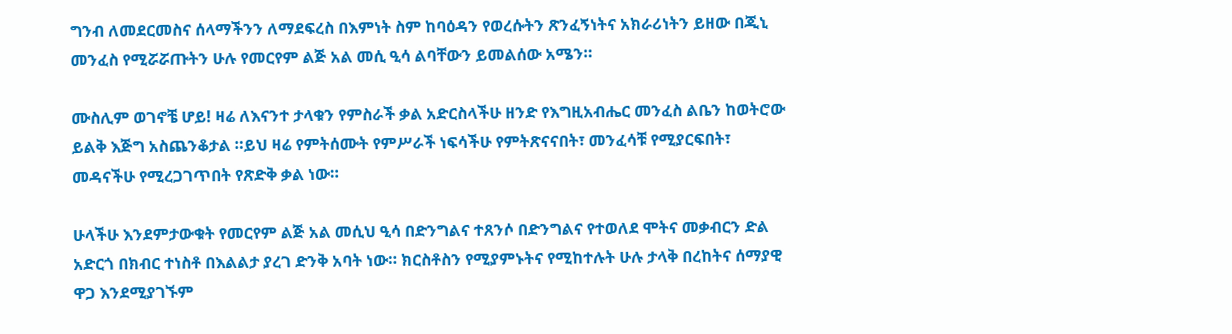ግንብ ለመደርመስና ሰላማችንን ለማደፍረስ በእምነት ስም ከባዕዳን የወረሱትን ጽንፈኝነትና አክራሪነትን ይዘው በጂኒ መንፈስ የሚሯሯጡትን ሁሉ የመርየም ልጅ አል መሲ ዒሳ ልባቸውን ይመልሰው አሜን።

ሙስሊም ወገኖቼ ሆይ! ዛሬ ለእናንተ ታላቁን የምስራች ቃል አድርስላችሁ ዘንድ የእግዚአብሔር መንፈስ ልቤን ከወትሮው ይልቅ እጅግ አስጨንቆታል ።ይህ ዛሬ የምትሰሙት የምሥራች ነፍሳችሁ የምትጽናናበት፣ መንፈሳቹ የሚያርፍበት፣ መዳናችሁ የሚረጋገጥበት የጽድቅ ቃል ነው።

ሁላችሁ እንደምታውቁት የመርየም ልጅ አል መሲህ ዒሳ በድንግልና ተጸንሶ በድንግልና የተወለደ ሞትና መቃብርን ድል አድርጎ በክብር ተነስቶ በእልልታ ያረገ ድንቅ አባት ነው። ክርስቶስን የሚያምኑትና የሚከተሉት ሁሉ ታላቅ በረከትና ሰማያዊ ዋጋ እንደሚያገኙም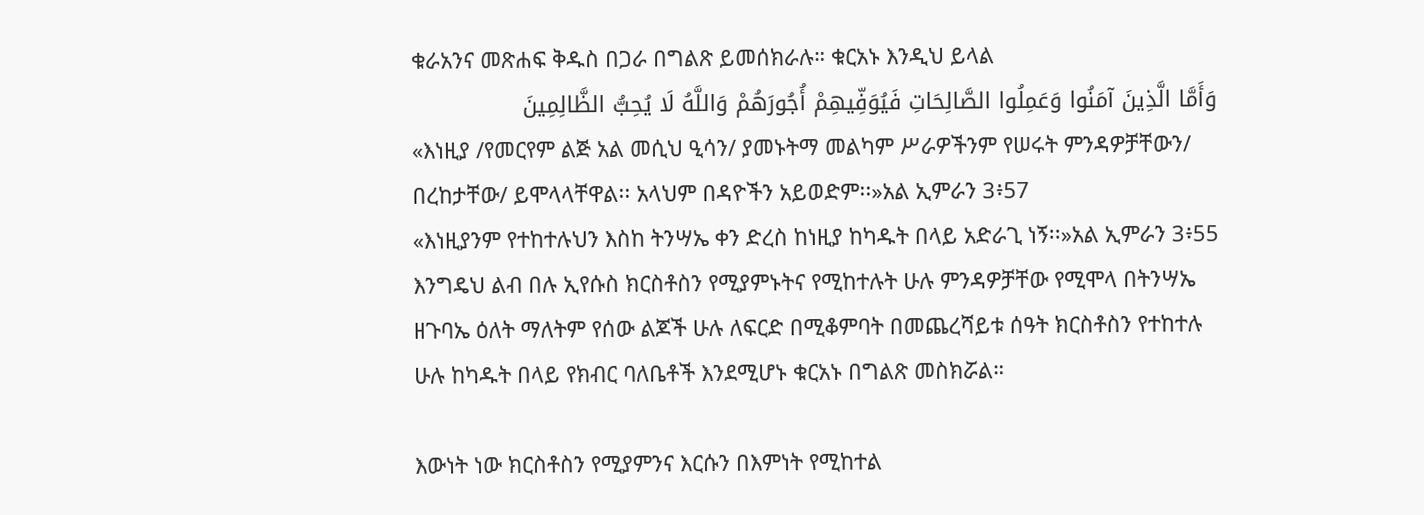ቁራአንና መጽሐፍ ቅዱስ በጋራ በግልጽ ይመሰክራሉ። ቁርአኑ እንዲህ ይላል
وَأَمَّا الَّذِينَ آمَنُوا وَعَمِلُوا الصَّالِحَاتِ فَيُوَفِّيهِمْ أُجُورَهُمْ وَاللَّهُ لَا يُحِبُّ الظَّالِمِينَ
«እነዚያ /የመርየም ልጅ አል መሲህ ዒሳን/ ያመኑትማ መልካም ሥራዎችንም የሠሩት ምንዳዎቻቸውን/
በረከታቸው/ ይሞላላቸዋል፡፡ አላህም በዳዮችን አይወድም፡፡»አል ኢምራን 3፥57
«እነዚያንም የተከተሉህን እስከ ትንሣኤ ቀን ድረስ ከነዚያ ከካዱት በላይ አድራጊ ነኝ፡፡»አል ኢምራን 3፥55
እንግዴህ ልብ በሉ ኢየሱስ ክርስቶስን የሚያምኑትና የሚከተሉት ሁሉ ምንዳዎቻቸው የሚሞላ በትንሣኤ ዘጉባኤ ዕለት ማለትም የሰው ልጆች ሁሉ ለፍርድ በሚቆምባት በመጨረሻይቱ ሰዓት ክርስቶስን የተከተሉ ሁሉ ከካዱት በላይ የክብር ባለቤቶች እንደሚሆኑ ቁርአኑ በግልጽ መስክሯል።

እውነት ነው ክርስቶስን የሚያምንና እርሱን በእምነት የሚከተል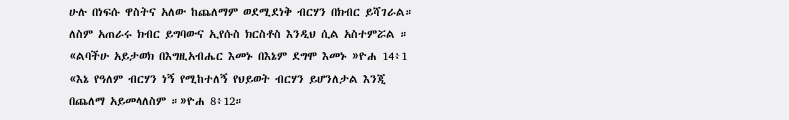ሁሉ በነፍሱ ዋስትና አለው ከጨለማም ወደሚደነቅ ብርሃን በክብር ይሻገራል። ለስም አጠራሩ ክብር ይግባውና ኢየሱስ ክርስቶስ እንዲህ ሲል አስተምሯል ። «ልባችሁ አይታወክ በእግዚአብሔር እመኑ በእኔም ደግሞ እመኑ »ዮሐ 14፥1 «እኔ የዓለም ብርሃን ነኝ የሚከተለኝ የህይወት ብርሃን ይሆንለታል እንጂ በጨለማ አይመላለስም ።»ዮሐ 8፥12።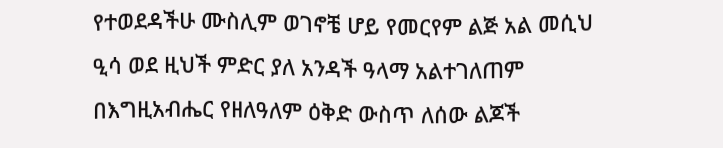የተወደዳችሁ ሙስሊም ወገኖቼ ሆይ የመርየም ልጅ አል መሲህ ዒሳ ወደ ዚህች ምድር ያለ አንዳች ዓላማ አልተገለጠም በእግዚአብሔር የዘለዓለም ዕቅድ ውስጥ ለሰው ልጆች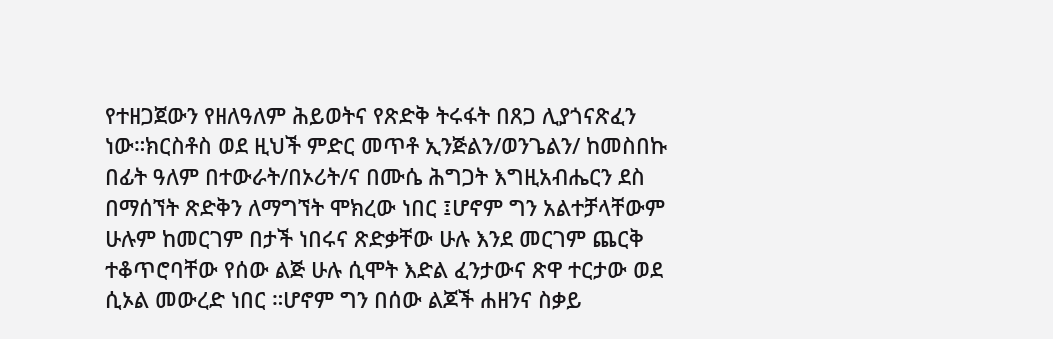የተዘጋጀውን የዘለዓለም ሕይወትና የጽድቅ ትሩፋት በጸጋ ሊያጎናጽፈን ነው።ክርስቶስ ወደ ዚህች ምድር መጥቶ ኢንጅልን/ወንጌልን/ ከመስበኩ በፊት ዓለም በተውራት/በኦሪት/ና በሙሴ ሕግጋት እግዚአብሔርን ደስ በማሰኘት ጽድቅን ለማግኘት ሞክረው ነበር ፤ሆኖም ግን አልተቻላቸውም ሁሉም ከመርገም በታች ነበሩና ጽድቃቸው ሁሉ እንደ መርገም ጨርቅ ተቆጥሮባቸው የሰው ልጅ ሁሉ ሲሞት እድል ፈንታውና ጽዋ ተርታው ወደ ሲኦል መውረድ ነበር ።ሆኖም ግን በሰው ልጆች ሐዘንና ስቃይ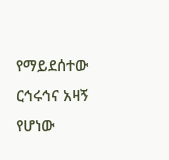የማይደሰተው ርኅሩኅና አዛኝ የሆነው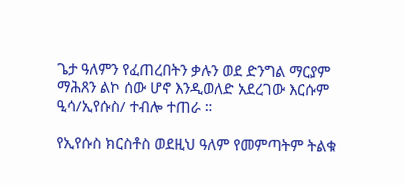ጌታ ዓለምን የፈጠረበትን ቃሉን ወደ ድንግል ማርያም ማሕጸን ልኮ ሰው ሆኖ እንዲወለድ አደረገው እርሱም ዒሳ/ኢየሱስ/ ተብሎ ተጠራ ።

የኢየሱስ ክርስቶስ ወደዚህ ዓለም የመምጣትም ትልቁ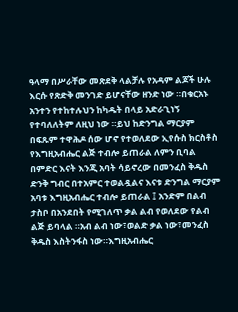ዓላማ በሥራቸው መጽደቅ ላልቻሉ የአዳም ልጆች ሁሉ እርሱ የጽድቅ መንገድ ይሆናቸው ዘንድ ነው ።በቁርአኑ አንተን የተከተሉህን ከካዱት በላይ አድራጊነኝ የተባለለትም ለዚህ ነው ።ይህ ከድንግል ማርያም በፍጹም ተዋሕዶ ሰው ሆኖ የተወለደው ኢየሱስ ክርስቶስ የእግዚአብሔር ልጅ ተብሎ ይጠራል ለምን ቢባል በምድር እናት እንጂ አባት ሳይኖረው በመንፈስ ቅዱስ ድንቅ ግብር በተአምር ተወልዷልና እናቱ ድንግል ማርያም አባቱ እግዚአብሔር ተብሎ ይጠራል ፤ አንድም በልብ ታስቦ በአንደበት የሚገለጥ ቃል ልብ የወለደው የልብ ልጅ ይባላል ።አብ ልብ ነው፣ወልድ ቃል ነው፣መንፈስ ቅዱስ እስትንፋስ ነው።እግዚአብሔር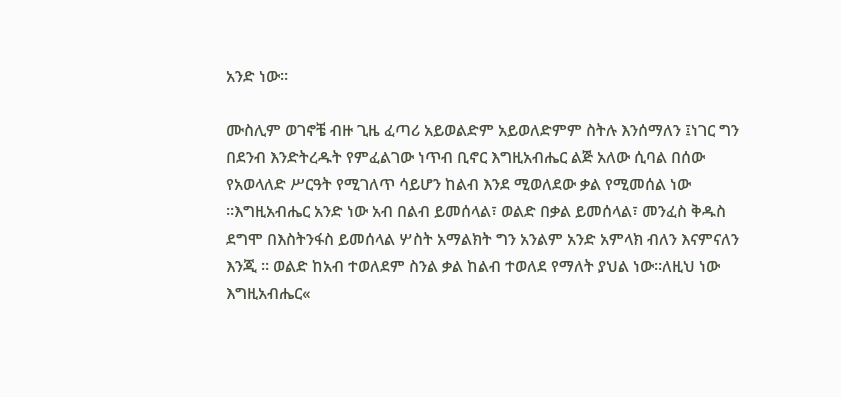አንድ ነው።

ሙስሊም ወገኖቼ ብዙ ጊዜ ፈጣሪ አይወልድም አይወለድምም ስትሉ እንሰማለን ፤ነገር ግን በደንብ እንድትረዱት የምፈልገው ነጥብ ቢኖር እግዚአብሔር ልጅ አለው ሲባል በሰው የአወላለድ ሥርዓት የሚገለጥ ሳይሆን ከልብ እንደ ሚወለደው ቃል የሚመሰል ነው ።እግዚአብሔር አንድ ነው አብ በልብ ይመሰላል፣ ወልድ በቃል ይመሰላል፣ መንፈስ ቅዱስ ደግሞ በእስትንፋስ ይመሰላል ሦስት አማልክት ግን አንልም አንድ አምላክ ብለን እናምናለን እንጂ ። ወልድ ከአብ ተወለደም ስንል ቃል ከልብ ተወለደ የማለት ያህል ነው።ለዚህ ነው እግዚአብሔር«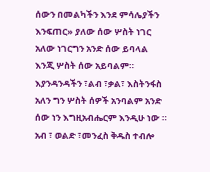ሰውን በመልካችን እንደ ምሳሌያችን እንፍጠር» ያለው ሰው ሦስት ነገር አለው ነገርግን አንድ ሰው ይባላል እንጂ ሦስት ሰው አይባልም። እያንዳንዳችን ፣ልብ ፣ቃል፣ እስትንፋስ አለን ግን ሦስት ሰዎች አንባልም አንድ ሰው ነን እግዚአብሔርም እንዲሁ ነው ። አብ ፣ ወልድ ፣መንፈስ ቅዱስ ተብሎ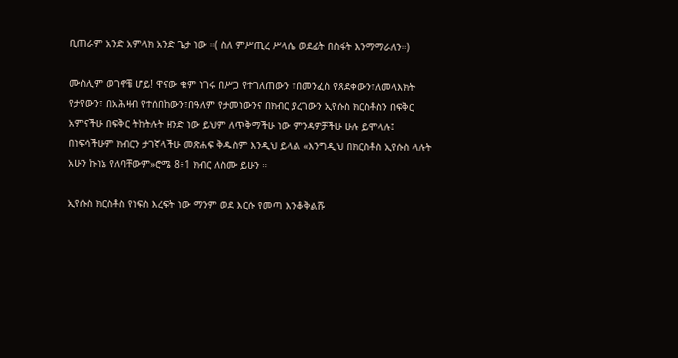ቢጠራም አንድ አምላክ አንድ ጌታ ነው ።( ስለ ምሥጢረ ሥላሴ ወደፊት በስፋት እንማማራለን።)

ሙስሊም ወገኖቼ ሆይ! ዋናው ቁም ነገሩ በሥጋ የተገለጠውን ፣በመንፈስ የጸደቀውን፣ለመላእክት የታየውን፣ በአሕዛብ የተሰበከውን፣በዓለም የታመነውንና በክብር ያረገውን ኢየሱስ ክርስቶስን በፍቅር አምናችሁ በፍቅር ትከትሉት ዘንድ ነው ይህም ለጥቅማችሁ ነው ምንዳዎቻችሁ ሁሉ ይሞላሉ፤ በነፍሳችሁም ክብርን ታገኛላችሁ መጽሐፍ ቅዱስም እንዲህ ይላል «እንግዲህ በክርስቶስ ኢየሱስ ላሉት አሁን ኩነኔ የለባቸውም»ሮሜ 8፥1 ክብር ለስሙ ይሁን ።

ኢየሱስ ክርስቶስ የነፍስ እረፍት ነው ማንም ወደ እርሱ የመጣ እንቆቅልሹ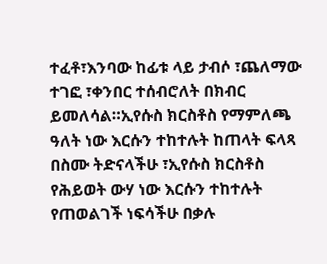ተፈቶ፣እንባው ከፊቱ ላይ ታብሶ ፣ጨለማው ተገፎ ፣ቀንበር ተሰብሮለት በክብር ይመለሳል።ኢየሱስ ክርስቶስ የማምለጫ ዓለት ነው እርሱን ተከተሉት ከጠላት ፍላጻ በስሙ ትድናላችሁ ፣ኢየሱስ ክርስቶስ የሕይወት ውሃ ነው እርሱን ተከተሉት የጠወልገች ነፍሳችሁ በቃሉ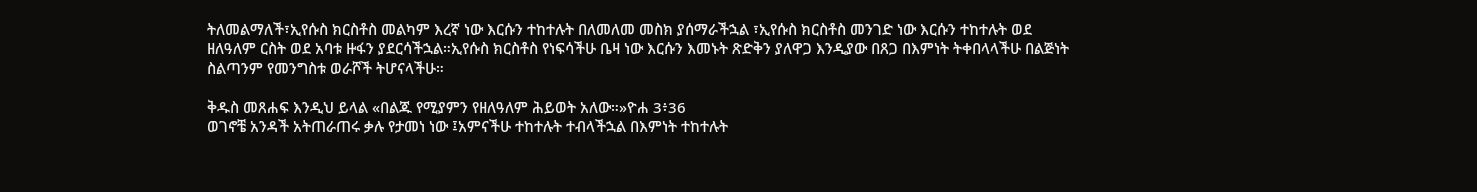ትለመልማለች፣ኢየሱስ ክርስቶስ መልካም እረኛ ነው እርሱን ተከተሉት በለመለመ መስክ ያሰማራችኋል ፣ኢየሱስ ክርስቶስ መንገድ ነው እርሱን ተከተሉት ወደ ዘለዓለም ርስት ወደ አባቱ ዙፋን ያደርሳችኋል።ኢየሱስ ክርስቶስ የነፍሳችሁ ቤዛ ነው እርሱን እመኑት ጽድቅን ያለዋጋ እንዲያው በጸጋ በእምነት ትቀበላላችሁ በልጅነት ስልጣንም የመንግስቱ ወራሾች ትሆናላችሁ።

ቅዱስ መጸሐፍ እንዲህ ይላል «በልጁ የሚያምን የዘለዓለም ሕይወት አለው።»ዮሐ 3፥36
ወገኖቼ አንዳች አትጠራጠሩ ቃሉ የታመነ ነው ፤አምናችሁ ተከተሉት ተብላችኋል በእምነት ተከተሉት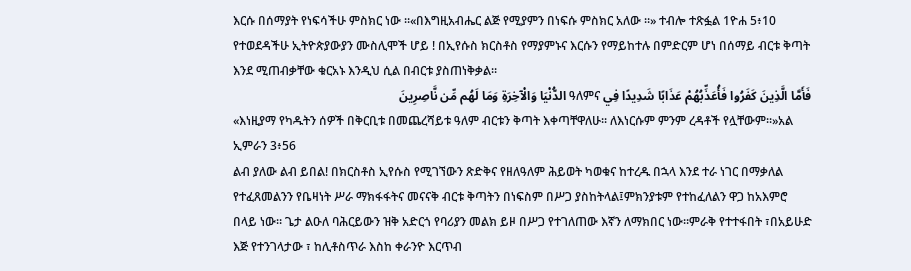እርሱ በሰማያት የነፍሳችሁ ምስክር ነው ።«በእግዚአብሔር ልጅ የሚያምን በነፍሱ ምስክር አለው ።» ተብሎ ተጽፏል 1ዮሐ 5፥10
የተወደዳችሁ ኢትዮጵያውያን ሙስሊሞች ሆይ ! በኢየሱስ ክርስቶስ የማያምኑና እርሱን የማይከተሉ በምድርም ሆነ በሰማይ ብርቱ ቅጣት እንደ ሚጠብቃቸው ቁርአኑ እንዲህ ሲል በብርቱ ያስጠነቅቃል።
فَأَمَّا الَّذِينَ كَفَرُوا فَأُعَذِّبُهُمْ عَذَابًا شَدِيدًا فِي ዓለምና الدُّنْيَا وَالْآخِرَةِ وَمَا لَهُم مِّن نَّاصِرِينَ
«እነዚያማ የካዱትን ሰዎች በቅርቢቱ በመጨረሻይቱ ዓለም ብርቱን ቅጣት እቀጣቸዋለሁ፡፡ ለእነርሱም ምንም ረዳቶች የሏቸውም፡፡»አል ኢምራን 3፥56
ልብ ያለው ልብ ይበል! በክርስቶስ ኢየሱስ የሚገኘውን ጽድቅና የዘለዓለም ሕይወት ካወቁና ከተረዱ በኋላ እንደ ተራ ነገር በማቃለል የተፈጸመልንን የቤዛነት ሥራ ማክፋፋትና መናናቅ ብርቱ ቅጣትን በነፍስም በሥጋ ያስከትላል፤ምክንያቱም የተከፈለልን ዋጋ ከአእምሮ በላይ ነው። ጌታ ልዑለ ባሕርይውን ዝቅ አድርጎ የባሪያን መልክ ይዞ በሥጋ የተገለጠው እኛን ለማክበር ነው።ምራቅ የተተፋበት ፣በአይሁድ እጅ የተንገላታው ፣ ከሊቶስጥራ እስከ ቀራንዮ እርጥብ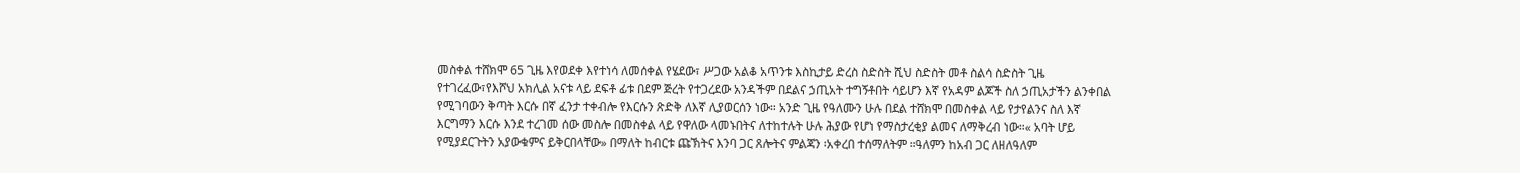መስቀል ተሸክሞ 65 ጊዜ እየወደቀ እየተነሳ ለመሰቀል የሄደው፣ ሥጋው አልቆ አጥንቱ እስኪታይ ድረስ ስድስት ሺህ ስድስት መቶ ስልሳ ስድስት ጊዜ የተገረፈው፣የእሾህ አክሊል አናቱ ላይ ደፍቶ ፊቱ በደም ጅረት የተጋረደው አንዳችም በደልና ኃጢአት ተግኝቶበት ሳይሆን እኛ የአዳም ልጆች ስለ ኃጢአታችን ልንቀበል የሚገባውን ቅጣት እርሱ በኛ ፈንታ ተቀብሎ የእርሱን ጽድቅ ለእኛ ሊያወርሰን ነው። አንድ ጊዜ የዓለሙን ሁሉ በደል ተሸክሞ በመስቀል ላይ የታየልንና ስለ እኛ እርግማን እርሱ እንደ ተረገመ ሰው መስሎ በመስቀል ላይ የዋለው ላመኑበትና ለተከተሉት ሁሉ ሕያው የሆነ የማስታረቂያ ልመና ለማቅረብ ነው።« አባት ሆይ የሚያደርጉትን አያውቁምና ይቅርበላቸው» በማለት ከብርቱ ጩኽትና እንባ ጋር ጸሎትና ምልጃን ፡አቀረበ ተሰማለትም ።ዓለምን ከአብ ጋር ለዘለዓለም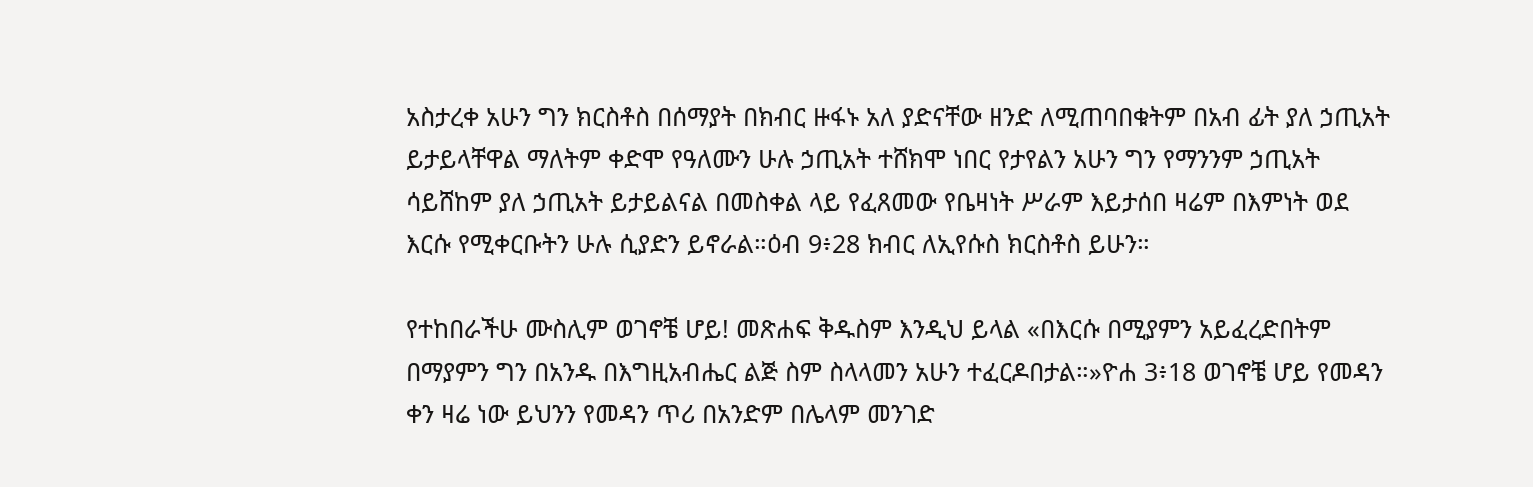አስታረቀ አሁን ግን ክርስቶስ በሰማያት በክብር ዙፋኑ አለ ያድናቸው ዘንድ ለሚጠባበቁትም በአብ ፊት ያለ ኃጢአት ይታይላቸዋል ማለትም ቀድሞ የዓለሙን ሁሉ ኃጢአት ተሸክሞ ነበር የታየልን አሁን ግን የማንንም ኃጢአት ሳይሸከም ያለ ኃጢአት ይታይልናል በመስቀል ላይ የፈጸመው የቤዛነት ሥራም እይታሰበ ዛሬም በእምነት ወደ እርሱ የሚቀርቡትን ሁሉ ሲያድን ይኖራል።ዕብ 9፥28 ክብር ለኢየሱስ ክርስቶስ ይሁን።

የተከበራችሁ ሙስሊም ወገኖቼ ሆይ! መጽሐፍ ቅዱስም እንዲህ ይላል «በእርሱ በሚያምን አይፈረድበትም በማያምን ግን በአንዱ በእግዚአብሔር ልጅ ስም ስላላመን አሁን ተፈርዶበታል።»ዮሐ 3፥18 ወገኖቼ ሆይ የመዳን ቀን ዛሬ ነው ይህንን የመዳን ጥሪ በአንድም በሌላም መንገድ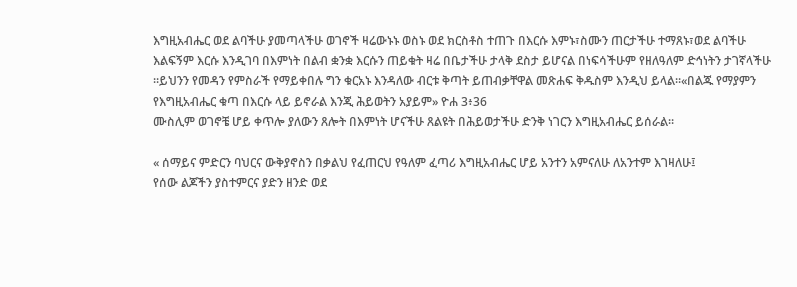እግዚአብሔር ወደ ልባችሁ ያመጣላችሁ ወገኖች ዛሬውኑኑ ወስኑ ወደ ክርስቶስ ተጠጉ በእርሱ እምኑ፣ስሙን ጠርታችሁ ተማጸኑ፣ወደ ልባችሁ እልፍኝም እርሱ እንዲገባ በእምነት በልብ ቋንቋ እርሱን ጠይቁት ዛሬ በቤታችሁ ታላቅ ደስታ ይሆናል በነፍሳችሁም የዘለዓለም ድኅነትን ታገኛላችሁ ።ይህንን የመዳን የምስራች የማይቀበሉ ግን ቁርአኑ እንዳለው ብርቱ ቅጣት ይጠብቃቸዋል መጽሐፍ ቅዱስም እንዲህ ይላል።«በልጁ የማያምን የእግዚአብሔር ቁጣ በእርሱ ላይ ይኖራል እንጂ ሕይወትን አያይም» ዮሐ 3፥36
ሙስሊም ወገኖቼ ሆይ ቀጥሎ ያለውን ጸሎት በእምነት ሆናችሁ ጸልዩት በሕይወታችሁ ድንቅ ነገርን እግዚአብሔር ይሰራል።

« ሰማይና ምድርን ባህርና ውቅያኖስን በቃልህ የፈጠርህ የዓለም ፈጣሪ እግዚአብሔር ሆይ አንተን አምናለሁ ለአንተም እገዛለሁ፤
የሰው ልጆችን ያስተምርና ያድን ዘንድ ወደ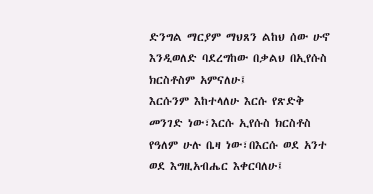ድንግል ማርያም ማህጸን ልከህ ሰው ሁኖ እንዲወለድ ባደረግከው በቃልህ በኢየሱስ ክርስቶስም አምናለሁ፤
እርሱንም እከተላለሁ እርሱ የጽድቅ መንገድ ነው፣እርሱ ኢየሱስ ክርስቶስ የዓለም ሁሉ ቤዛ ነው፣በእርሱ ወደ አንተ ወደ እግዚአብሔር እቀርባለሁ፤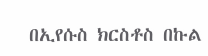በኢየሱስ ክርስቶስ በኩል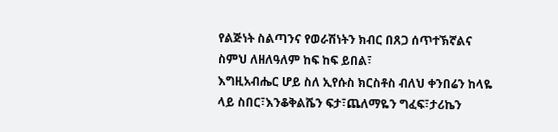የልጅነት ስልጣንና የወራሽነትን ክብር በጸጋ ሰጥተኽኛልና ስምህ ለዘለዓለም ከፍ ከፍ ይበል፣
እግዚአብሔር ሆይ ስለ ኢየሱስ ክርስቶስ ብለህ ቀንበሬን ከላዬ ላይ ስበር፣እንቆቅልሼን ፍታ፣ጨለማዬን ግፈፍ፣ታሪኬን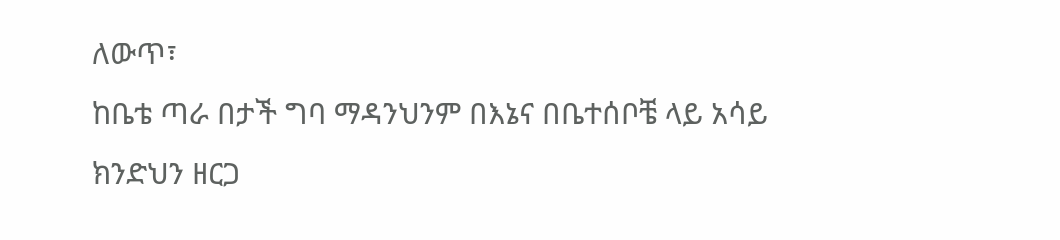ለውጥ፣
ከቤቴ ጣራ በታች ግባ ማዳንህንም በእኔና በቤተሰቦቼ ላይ አሳይ ክንድህን ዘርጋ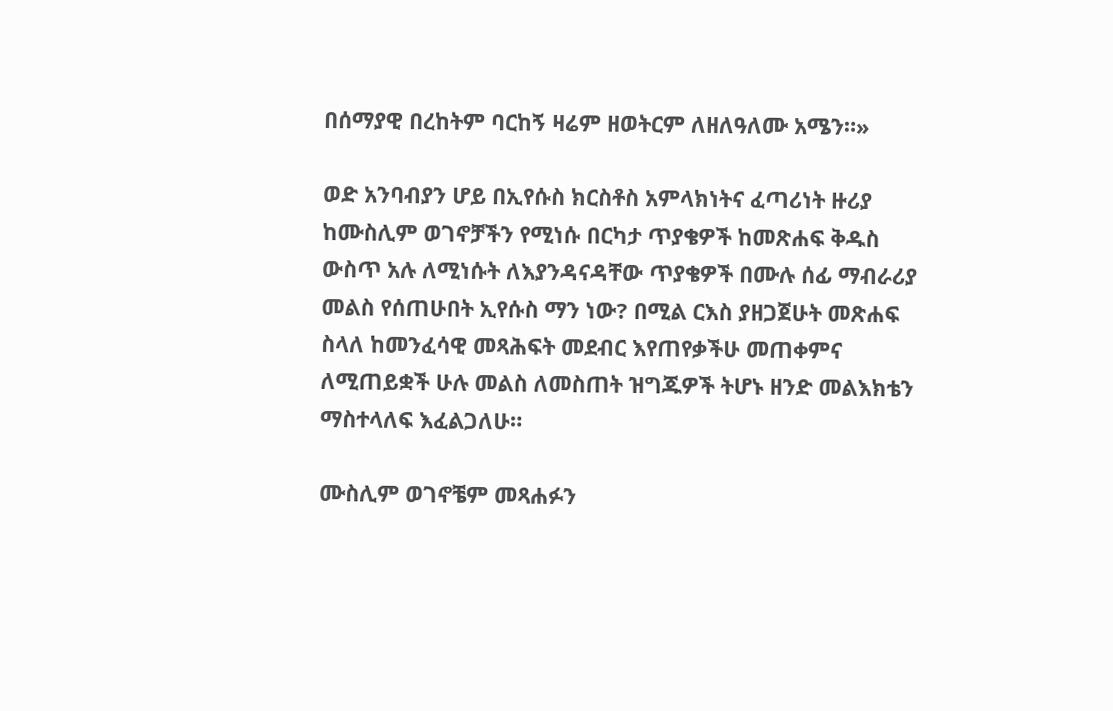በሰማያዊ በረከትም ባርከኝ ዛሬም ዘወትርም ለዘለዓለሙ አሜን።»

ወድ አንባብያን ሆይ በኢየሱስ ክርስቶስ አምላክነትና ፈጣሪነት ዙሪያ ከሙስሊም ወገኖቻችን የሚነሱ በርካታ ጥያቄዎች ከመጽሐፍ ቅዱስ ውስጥ አሉ ለሚነሱት ለእያንዳናዳቸው ጥያቄዎች በሙሉ ሰፊ ማብራሪያ መልስ የሰጠሁበት ኢየሱስ ማን ነው? በሚል ርእስ ያዘጋጀሁት መጽሐፍ ስላለ ከመንፈሳዊ መጻሕፍት መደብር እየጠየቃችሁ መጠቀምና ለሚጠይቋች ሁሉ መልስ ለመስጠት ዝግጁዎች ትሆኑ ዘንድ መልእክቴን ማስተላለፍ እፈልጋለሁ።

ሙስሊም ወገኖቼም መጻሐፉን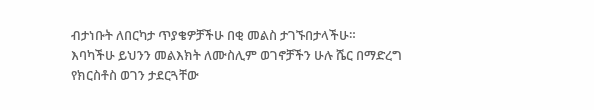ብታነቡት ለበርካታ ጥያቄዎቻችሁ በቂ መልስ ታገኙበታላችሁ።
እባካችሁ ይህንን መልእክት ለሙስሊም ወገኖቻችን ሁሉ ሼር በማድረግ የክርስቶስ ወገን ታደርጓቸው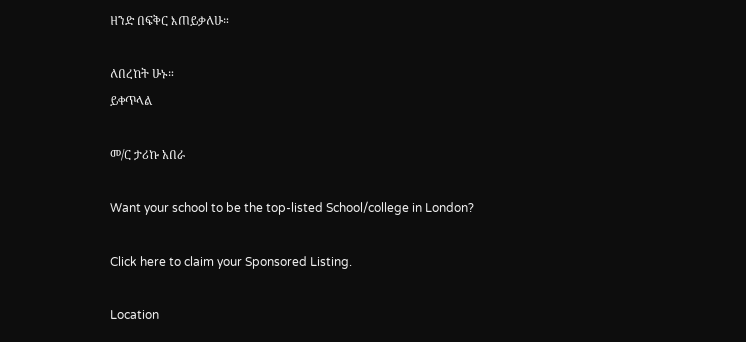ዘንድ በፍቅር እጠይቃለሁ።

ለበረከት ሁኑ።
ይቀጥላል

መ/ር ታሪኩ አበራ

Want your school to be the top-listed School/college in London?

Click here to claim your Sponsored Listing.

Location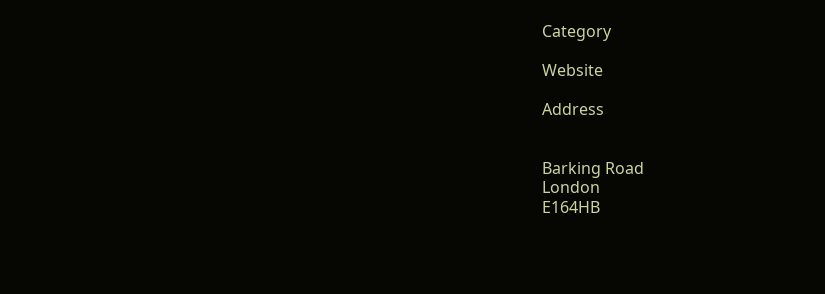Category

Website

Address


Barking Road
London
E164HB